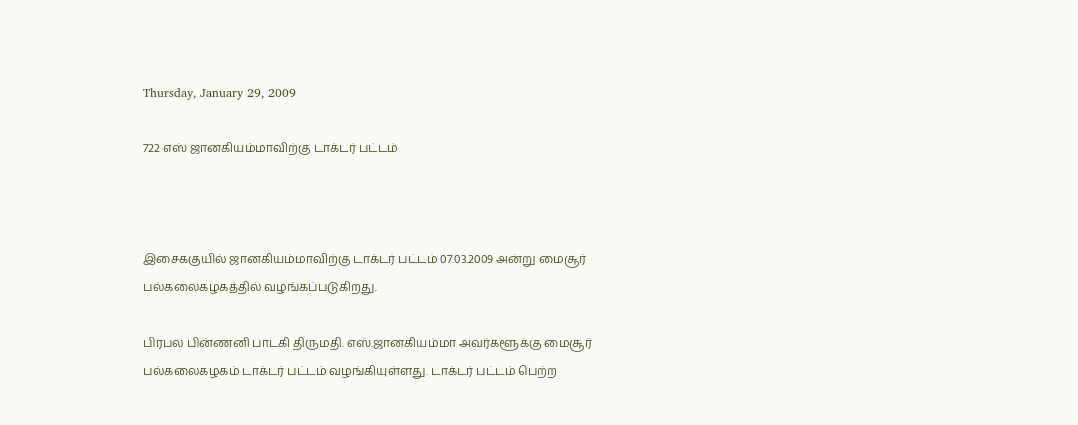Thursday, January 29, 2009

722 எஸ் ஜானகியம்மாவிற்கு டாக்டர் பட்டம்



இசைககுயில் ஜானகியம்மாவிற்கு டாக்டர் பட்டம் 07.03.2009 அன்று மைசூர் பல்கலைகழகத்தில் வழங்கப்படுகிறது.

பிரபல பின்ணனி பாடகி திருமதி. எஸ்.ஜானகியம்மா அவர்களூக்கு மைசூர் பல்கலைகழகம் டாக்டர் பட்டம் வழங்கியுள்ளது. டாக்டர் பட்டம் பெற்ற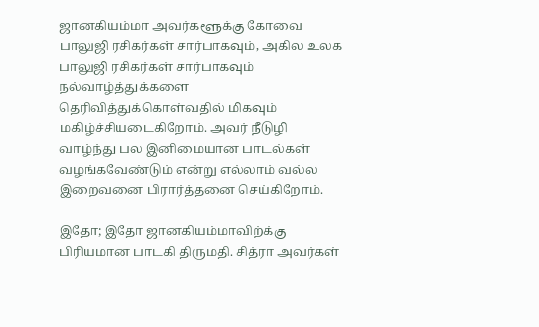ஜானகியம்மா அவர்களூக்கு கோவை பாலுஜி ரசிகர்கள் சார்பாகவும், அகில உலக பாலுஜி ரசிகர்கள் சார்பாகவும் நல்வாழ்த்துக்களை தெரிவித்துக்கொள்வதில் மிகவும் மகிழ்ச்சியடைகிறோம். அவர் நீடுழி வாழ்ந்து பல இனிமையான பாடல்கள் வழங்கவேண்டும் என்று எல்லாம் வல்ல இறைவனை பிரார்த்தனை செய்கிறோம்.

இதோ; இதோ ஜானகியம்மாவிற்க்கு பிரியமான பாடகி திருமதி. சித்ரா அவர்கள்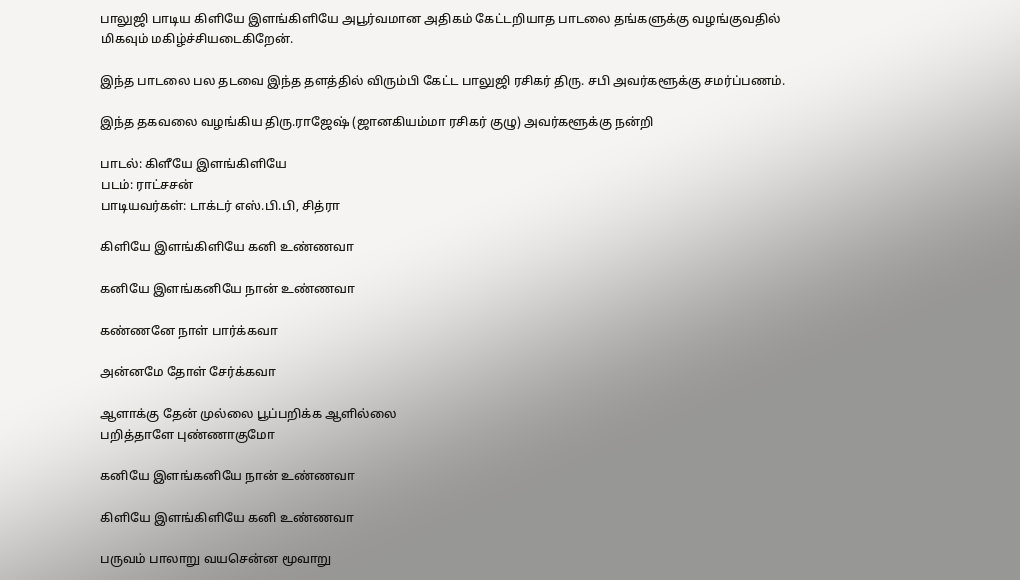பாலுஜி பாடிய கிளியே இளங்கிளியே அபூர்வமான அதிகம் கேட்டறியாத பாடலை தங்களுக்கு வழங்குவதில் மிகவும் மகிழ்ச்சியடைகிறேன்.

இந்த பாடலை பல தடவை இந்த தளத்தில் விரும்பி கேட்ட பாலுஜி ரசிகர் திரு. சபி அவர்களூக்கு சமர்ப்பணம்.

இந்த தகவலை வழங்கிய திரு.ராஜேஷ் (ஜானகியம்மா ரசிகர் குழு) அவர்களூக்கு நன்றி

பாடல்: கிளீயே இளங்கிளியே
படம்: ராட்சசன்
பாடியவர்கள்: டாக்டர் எஸ்.பி.பி, சித்ரா

கிளியே இளங்கிளியே கனி உண்ணவா

கனியே இளங்கனியே நான் உண்ணவா

கண்ணனே நாள் பார்க்கவா

அன்னமே தோள் சேர்க்கவா

ஆளாக்கு தேன் முல்லை பூப்பறிக்க ஆளில்லை
பறித்தாளே புண்ணாகுமோ

கனியே இளங்கனியே நான் உண்ணவா

கிளியே இளங்கிளியே கனி உண்ணவா

பருவம் பாலாறு வயசென்ன மூவாறு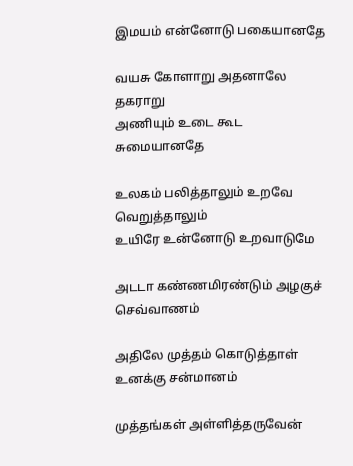இமயம் என்னோடு பகையானதே

வயசு கோளாறு அதனாலே தகராறு
அணியும் உடை கூட சுமையானதே

உலகம் பலித்தாலும் உறவே வெறுத்தாலும்
உயிரே உன்னோடு உறவாடுமே

அடடா கண்ணமிரண்டும் அழகுச் செவ்வாணம்

அதிலே முத்தம் கொடுத்தாள் உனக்கு சன்மானம்

முத்தங்கள் அள்ளித்தருவேன்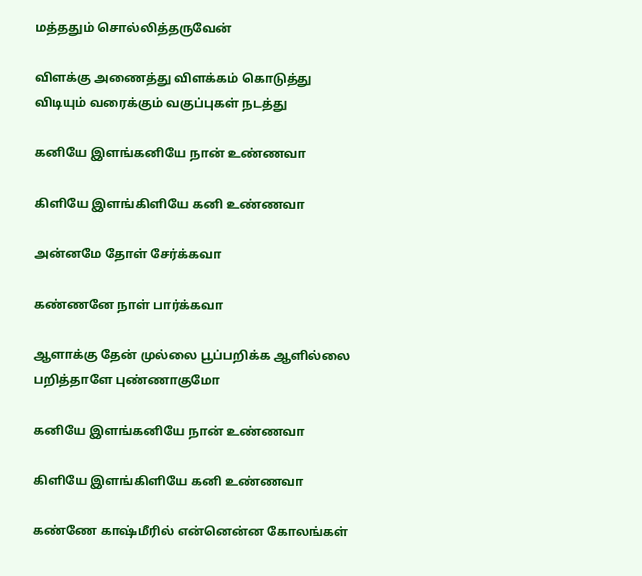மத்ததும் சொல்லித்தருவேன்

விளக்கு அணைத்து விளக்கம் கொடுத்து
விடியும் வரைக்கும் வகுப்புகள் நடத்து

கனியே இளங்கனியே நான் உண்ணவா

கிளியே இளங்கிளியே கனி உண்ணவா

அன்னமே தோள் சேர்க்கவா

கண்ணனே நாள் பார்க்கவா

ஆளாக்கு தேன் முல்லை பூப்பறிக்க ஆளில்லை
பறித்தாளே புண்ணாகுமோ

கனியே இளங்கனியே நான் உண்ணவா

கிளியே இளங்கிளியே கனி உண்ணவா

கண்ணே காஷ்மீரில் என்னென்ன கோலங்கள்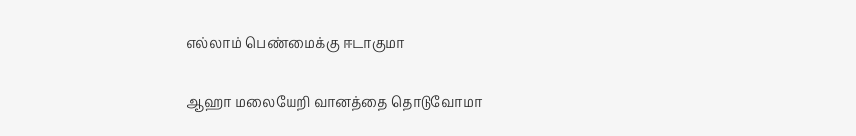எல்லாம் பெண்மைக்கு ஈடாகுமா

ஆஹா மலையேறி வானத்தை தொடுவோமா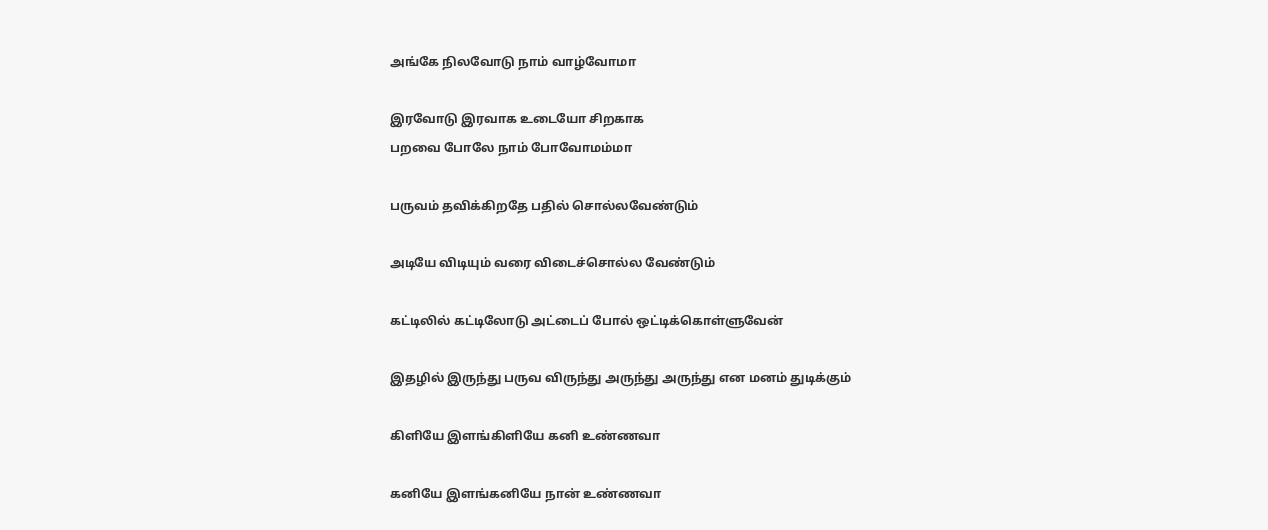அங்கே நிலவோடு நாம் வாழ்வோமா

இரவோடு இரவாக உடையோ சிறகாக
பறவை போலே நாம் போவோமம்மா

பருவம் தவிக்கிறதே பதில் சொல்லவேண்டும்

அடியே விடியும் வரை விடைச்சொல்ல வேண்டும்

கட்டிலில் கட்டிலோடு அட்டைப் போல் ஒட்டிக்கொள்ளுவேன்

இதழில் இருந்து பருவ விருந்து அருந்து அருந்து என மனம் துடிக்கும்

கிளியே இளங்கிளியே கனி உண்ணவா

கனியே இளங்கனியே நான் உண்ணவா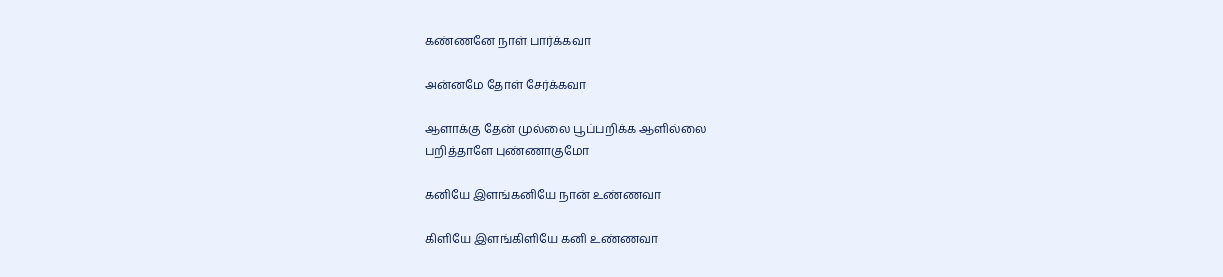கண்ணனே நாள் பார்க்கவா

அன்னமே தோள் சேர்க்கவா

ஆளாக்கு தேன் முல்லை பூப்பறிக்க ஆளில்லை
பறித்தாளே புண்ணாகுமோ

கனியே இளங்கனியே நான் உண்ணவா

கிளியே இளங்கிளியே கனி உண்ணவா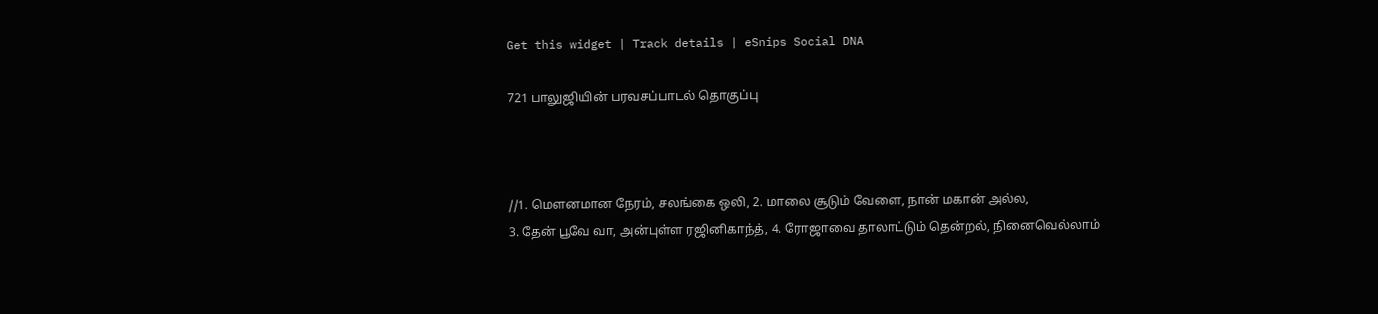Get this widget | Track details | eSnips Social DNA

721 பாலுஜியின் பரவசப்பாடல் தொகுப்பு



//1. மௌனமான நேரம், சலங்கை ஒலி, 2. மாலை சூடும் வேளை, நான் மகான் அல்ல,
3. தேன் பூவே வா, அன்புள்ள ரஜினிகாந்த், 4. ரோஜாவை தாலாட்டும் தென்றல், நினைவெல்லாம்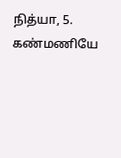நித்யா, 5. கண்மணியே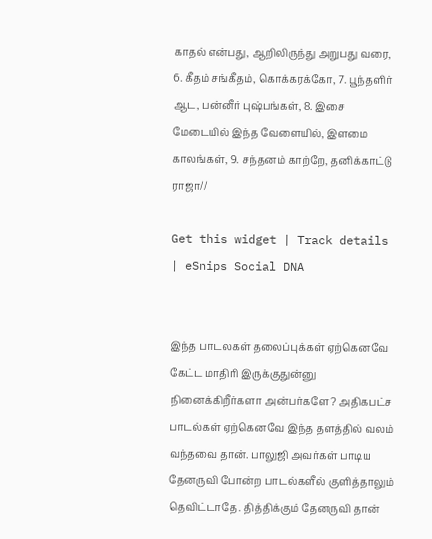காதல் என்பது, ஆறிலிருந்து அறுபது வரை, 6. கீதம் சங்கீதம், கொக்கரக்கோ, 7. பூந்தளிர் ஆட, பன்னீர் புஷ்பங்கள், 8. இசை மேடையில் இந்த வேளையில், இளமை காலங்கள், 9. சந்தனம் காற்றே, தனிக்காட்டு ராஜா//

Get this widget | Track details | eSnips Social DNA


இந்த பாடலகள் தலைப்புக்கள் ஏற்கெனவே கேட்ட மாதிரி இருக்குதுன்னு நினைக்கிறீர்களா அன்பர்களே? அதிகபட்ச பாடல்கள் ஏற்கெனவே இந்த தளத்தில் வலம் வந்தவை தான். பாலுஜி அவர்கள் பாடிய தேனருவி போன்ற பாடல்களீல் குளித்தாலும் தெவிட்டாதே. தித்திக்கும் தேனருவி தான்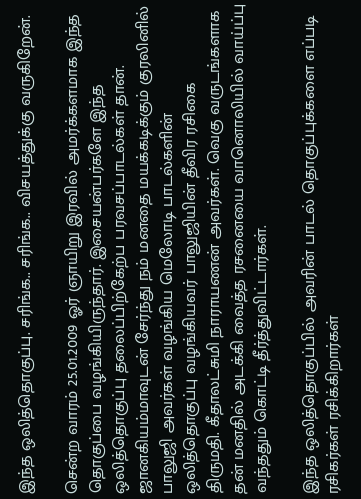இந்த ஒலித்தொகுப்பு. சரிங்க.. சரிங்க.. விசயத்துக்கு வருகிறேன்.

சென்ற வாரம் 25.01.2009 ஓர் ஞாயிறு இரவில் அமர்க்களமாக இந்த தொகுப்பை வழங்கியிருந்தார். இசையன்பர்களே இந்த ஒலித்தொகுப்பு தலைப்பிற்கேற்ப பரவசப்பாடல்கள் தான். ஜானகியம்மாவுடன் சேர்ந்து நம் மனதை மயக்கடிக்கும் குரலினில் பாலுஜி அவர்கள் வழங்கிய மெலோடி பாடல்களின் ஒலித்தொகுப்பு வழங்கியவர் பாலுஜியின் தீவிர ரசிகை
திருமதி. கீதாலட்சுமி நாராயணன் அவர்கள். வெகு வருடங்களாக தன் மனதில் அடக்கி வைத்த ரசனையை வானொலியில் வாய்ப்பு வந்ததும் கொட்டி தீர்த்துவிட்டார்கள்.

இந்த ஒலித்தொகுப்பில் அவரின் பாடல் தொகுப்புக்களை எப்படி ரசிகர்கள் ரசிக்கிறார்கள்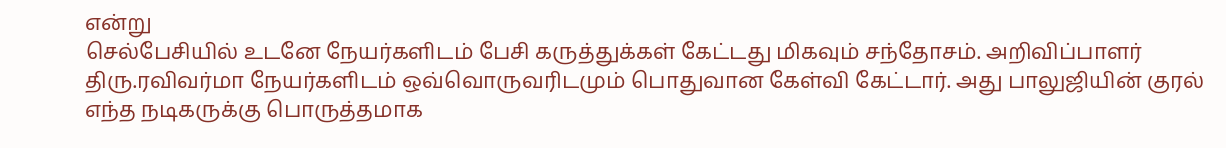என்று
செல்பேசியில் உடனே நேயர்களிடம் பேசி கருத்துக்கள் கேட்டது மிகவும் சந்தோசம். அறிவிப்பாளர் திரு.ரவிவர்மா நேயர்களிடம் ஒவ்வொருவரிடமும் பொதுவான கேள்வி கேட்டார். அது பாலுஜியின் குரல் எந்த நடிகருக்கு பொருத்தமாக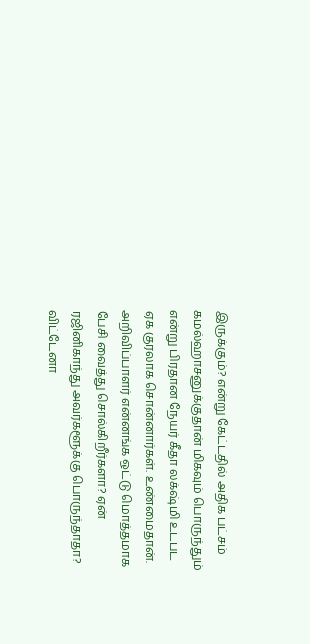இருக்கும்? என்று கேட்டதில் அதிக பட்சம் கமல்ஹாசனுக்குதான் மிகவும் பொருந்தும் என்று பிரதான நேயர் கீதா லக்‌ஷ்மி உடபட ஏக குரலாக சொன்னார்கள். உண்மைதான். அறிவிப்பாளர் என்னங்க ஒட்டு மொத்தமாக பேசி வைத்து சொல்கிறீர்களா? ஏன் ரஜினிகாந்து அவர்களூக்கு பொருந்தாதா? விட்டேனா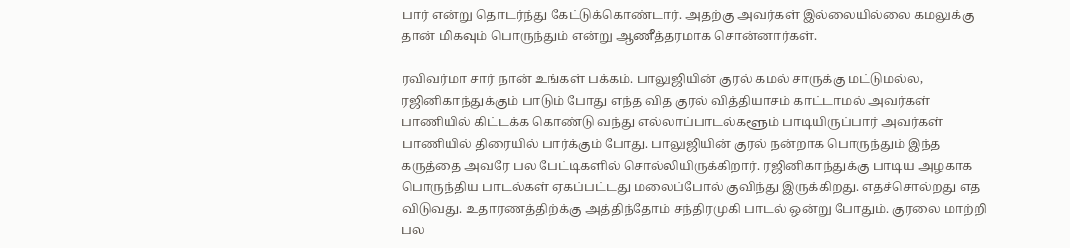பார் என்று தொடர்ந்து கேட்டுக்கொண்டார். அதற்கு அவர்கள் இல்லையில்லை கமலுக்கு தான் மிகவும் பொருந்தும் என்று ஆணீத்தரமாக சொன்னார்கள்.

ரவிவர்மா சார் நான் உங்கள் பக்கம். பாலுஜியின் குரல் கமல் சாருக்கு மட்டுமல்ல, ரஜினிகாந்துக்கும் பாடும் போது எந்த வித குரல் வித்தியாசம் காட்டாமல் அவர்கள் பாணியில் கிட்டக்க கொண்டு வந்து எல்லாப்பாடல்களூம் பாடியிருப்பார் அவர்கள் பாணியில் திரையில் பார்க்கும் போது. பாலுஜியின் குரல் நன்றாக பொருந்தும் இந்த கருத்தை அவரே பல பேட்டிகளில் சொல்லியிருக்கிறார். ரஜினிகாந்துக்கு பாடிய அழகாக பொருந்திய பாடல்கள் ஏகப்பட்டது மலைப்போல் குவிந்து இருக்கிறது. எதச்சொல்றது எத விடுவது. உதாரணத்திற்க்கு அத்திந்தோம் சந்திரமுகி பாடல் ஒன்று போதும். குரலை மாற்றி பல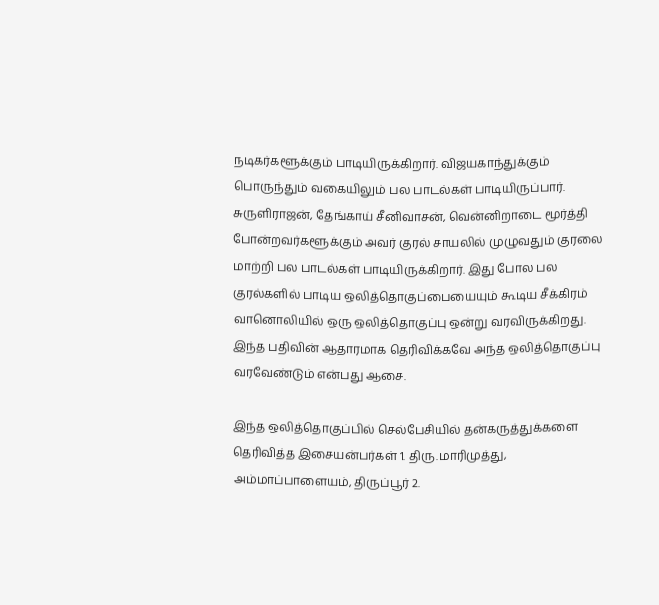நடிகர்களூக்கும் பாடியிருக்கிறார். விஜயகாந்துக்கும் பொருந்தும் வகையிலும் பல பாடல்கள் பாடியிருப்பார். சுருளிராஜன், தேங்காய் சீனிவாசன், வென்னிறாடை மூர்த்தி போன்றவர்களூக்கும் அவர் குரல் சாயலில் முழுவதும் குரலை மாற்றி பல பாடல்கள் பாடியிருக்கிறார். இது போல பல குரல்களில் பாடிய ஒலித்தொகுப்பையையும் கூடிய சீக்கிரம் வானொலியில் ஒரு ஒலித்தொகுப்பு ஒன்று வரவிருக்கிறது. இந்த பதிவின் ஆதாரமாக தெரிவிக்கவே அந்த ஒலித்தொகுப்பு வரவேண்டும் என்பது ஆசை.

இந்த ஒலித்தொகுப்பில் செல்பேசியில் தன்கருத்துக்களை தெரிவித்த இசையன்பர்கள் 1. திரு.மாரிமுத்து, அம்மாப்பாளையம், திருப்பூர் 2.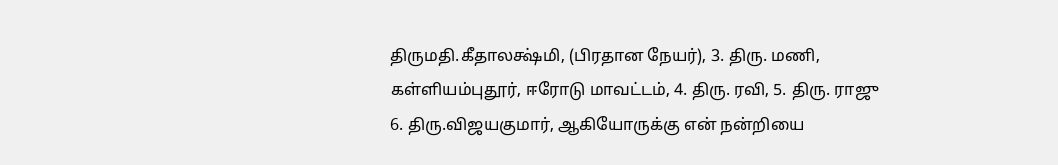திருமதி.கீதாலக்ஷ்மி, (பிரதான நேயர்), 3. திரு. மணி, கள்ளியம்புதூர், ஈரோடு மாவட்டம், 4. திரு. ரவி, 5. திரு. ராஜு
6. திரு.விஜயகுமார், ஆகியோருக்கு என் நன்றியை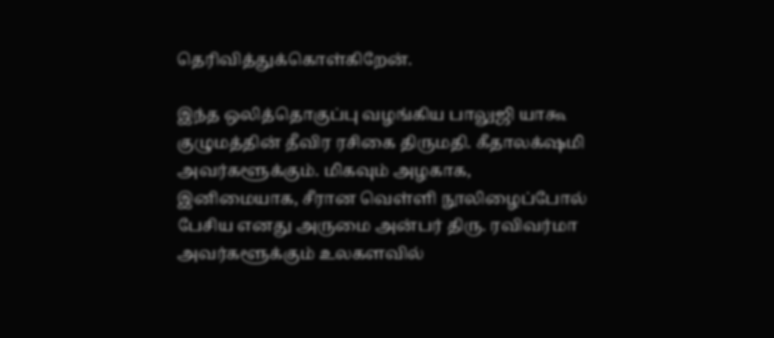தெரிவித்துக்கொள்கிறேன்.

இந்த ஒலித்தொகுப்பு வழங்கிய பாலுஜி யாகூ குழுமத்தின் தீவிர ரசிகை திருமதி. கீதாலக்‌ஷமி அவர்களூக்கும். மிகவும் அழகாக, இனிமையாக, சீரான வெள்ளி நூலிழைப்போல் பேசிய எனது அருமை அன்பர் திரு. ரவிவர்மா அவர்களூக்கும் உலகளவில்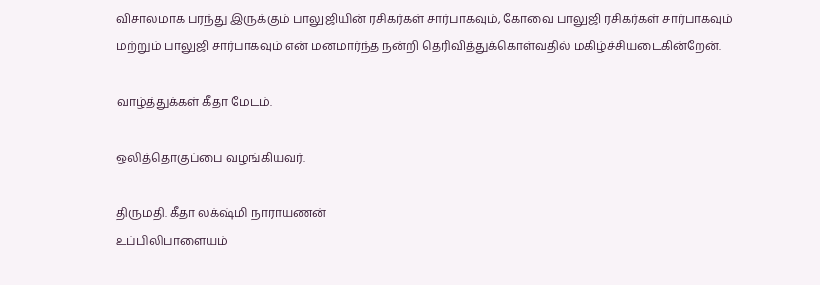விசாலமாக பரந்து இருக்கும் பாலுஜியின் ரசிகர்கள் சார்பாகவும், கோவை பாலுஜி ரசிகர்கள் சார்பாகவும் மற்றும் பாலுஜி சார்பாகவும் என் மனமார்ந்த நன்றி தெரிவித்துக்கொள்வதில் மகிழ்ச்சியடைகின்றேன்.

வாழ்த்துக்கள் கீதா மேடம்.

ஒலித்தொகுப்பை வழங்கியவர்.

திருமதி. கீதா லக்‌ஷ்மி நாராயணன்
உப்பிலிபாளையம்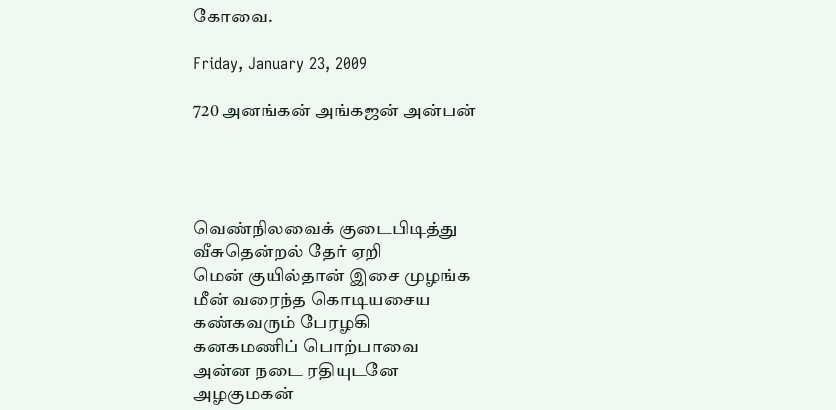கோவை.

Friday, January 23, 2009

720 அனங்கன் அங்கஜன் அன்பன்




வெண்நிலவைக் குடைபிடித்து
வீசுதென்றல் தேர் ஏறி
மென் குயில்தான் இசை முழங்க
மீன் வரைந்த கொடியசைய
கண்கவரும் பேரழகி
கனகமணிப் பொற்பாவை
அன்ன நடை ரதியுடனே
அழகுமகன்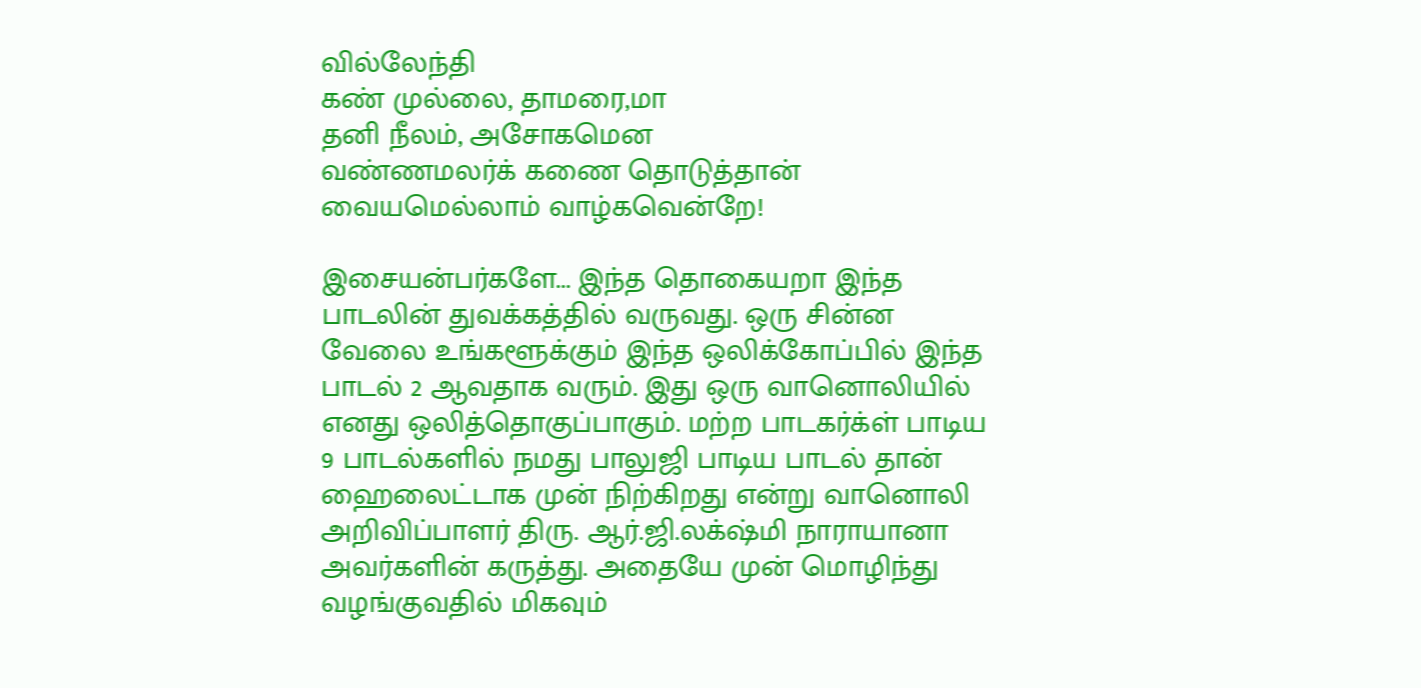வில்லேந்தி
கண் முல்லை, தாமரை,மா
தனி நீலம், அசோகமென
வண்ணமலர்க் கணை தொடுத்தான்
வையமெல்லாம் வாழ்கவென்றே!

இசையன்பர்களே... இந்த தொகையறா இந்த பாடலின் துவக்கத்தில் வருவது. ஒரு சின்ன வேலை உங்களூக்கும் இந்த ஒலிக்கோப்பில் இந்த பாடல் 2 ஆவதாக வரும். இது ஒரு வானொலியில் எனது ஒலித்தொகுப்பாகும். மற்ற பாடகர்க்ள் பாடிய 9 பாடல்களில் நமது பாலுஜி பாடிய பாடல் தான் ஹைலைட்டாக முன் நிற்கிறது என்று வானொலி அறிவிப்பாளர் திரு. ஆர்.ஜி.லக்‌ஷ்மி நாராயானா அவர்களின் கருத்து. அதையே முன் மொழிந்து வழங்குவதில் மிகவும்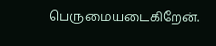பெருமையடைகிறேன்.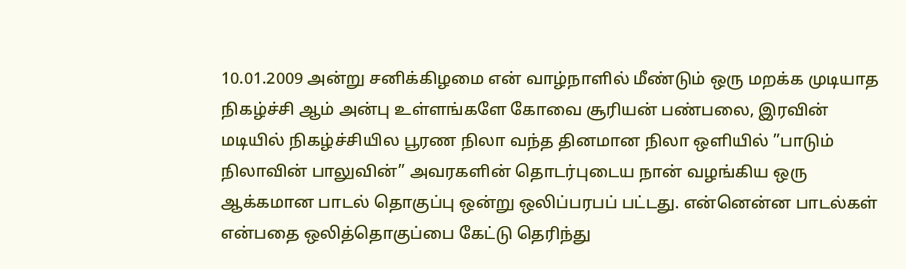10.01.2009 அன்று சனிக்கிழமை என் வாழ்நாளில் மீண்டும் ஒரு மறக்க முடியாத நிகழ்ச்சி ஆம் அன்பு உள்ளங்களே கோவை சூரியன் பண்பலை, இரவின் மடியில் நிகழ்ச்சியில பூரண நிலா வந்த தினமான நிலா ஒளியில் ”பாடும் நிலாவின் பாலுவின்” அவரகளின் தொடர்புடைய நான் வழங்கிய ஒரு ஆக்கமான பாடல் தொகுப்பு ஒன்று ஒலிப்பரபப் பட்டது. என்னென்ன பாடல்கள் என்பதை ஒலித்தொகுப்பை கேட்டு தெரிந்து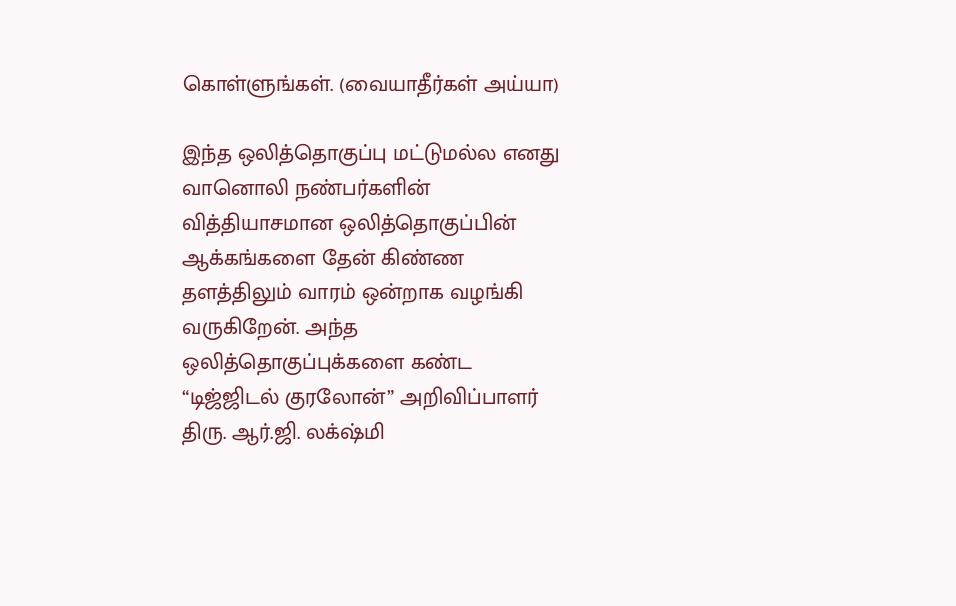கொள்ளுங்கள். (வையாதீர்கள் அய்யா)

இந்த ஒலித்தொகுப்பு மட்டுமல்ல எனது வானொலி நண்பர்களின் வித்தியாசமான ஒலித்தொகுப்பின் ஆக்கங்களை தேன் கிண்ண தளத்திலும் வாரம் ஒன்றாக வழங்கி வருகிறேன். அந்த ஒலித்தொகுப்புக்களை கண்ட “டிஜ்ஜிடல் குரலோன்” அறிவிப்பாளர் திரு. ஆர்.ஜி. லக்‌ஷ்மி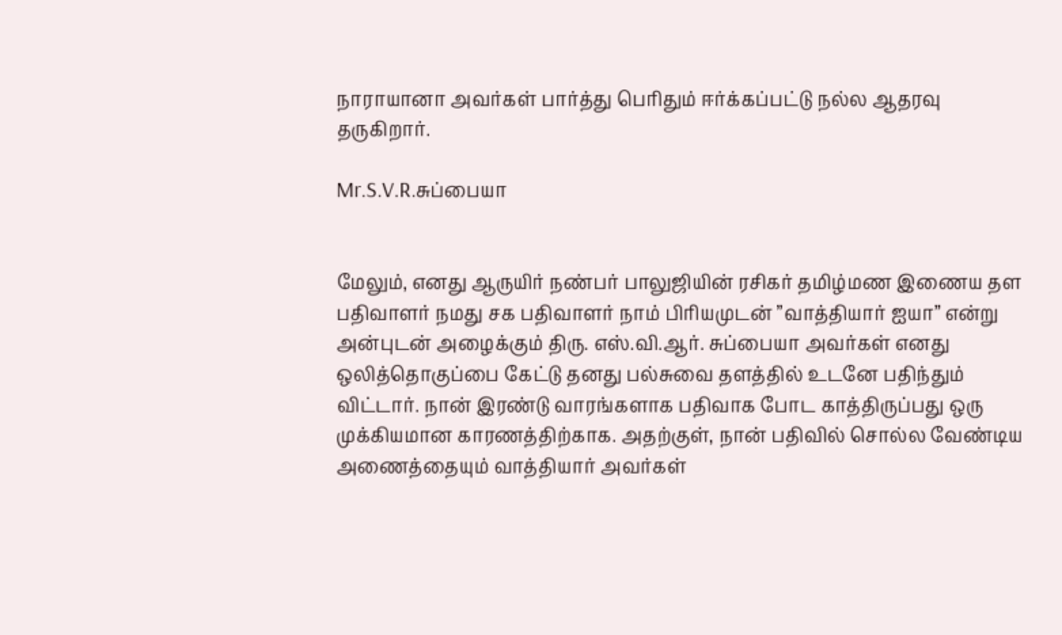நாராயானா அவர்கள் பார்த்து பெரிதும் ஈர்க்கப்பட்டு நல்ல ஆதரவு தருகிறார்.

Mr.S.V.R.சுப்பையா


மேலும், எனது ஆருயிர் நண்பர் பாலுஜியின் ரசிகர் தமிழ்மண இணைய தள பதிவாளர் நமது சக பதிவாளர் நாம் பிரியமுடன் ”வாத்தியார் ஐயா” என்று அன்புடன் அழைக்கும் திரு. எஸ்.வி.ஆர். சுப்பையா அவர்கள் எனது ஒலித்தொகுப்பை கேட்டு தனது பல்சுவை தளத்தில் உடனே பதிந்தும் விட்டார். நான் இரண்டு வாரங்களாக பதிவாக போட காத்திருப்பது ஒரு முக்கியமான காரணத்திற்காக. அதற்குள், நான் பதிவில் சொல்ல வேண்டிய அணைத்தையும் வாத்தியார் அவர்கள்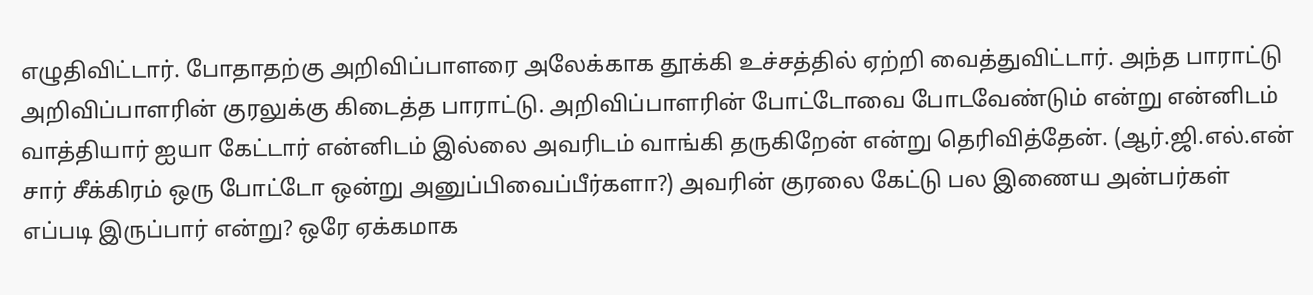எழுதிவிட்டார். போதாதற்கு அறிவிப்பாளரை அலேக்காக தூக்கி உச்சத்தில் ஏற்றி வைத்துவிட்டார். அந்த பாராட்டு அறிவிப்பாளரின் குரலுக்கு கிடைத்த பாராட்டு. அறிவிப்பாளரின் போட்டோவை போடவேண்டும் என்று என்னிடம் வாத்தியார் ஐயா கேட்டார் என்னிடம் இல்லை அவரிடம் வாங்கி தருகிறேன் என்று தெரிவித்தேன். (ஆர்.ஜி.எல்.என் சார் சீக்கிரம் ஒரு போட்டோ ஒன்று அனுப்பிவைப்பீர்களா?) அவரின் குரலை கேட்டு பல இணைய அன்பர்கள் எப்படி இருப்பார் என்று? ஒரே ஏக்கமாக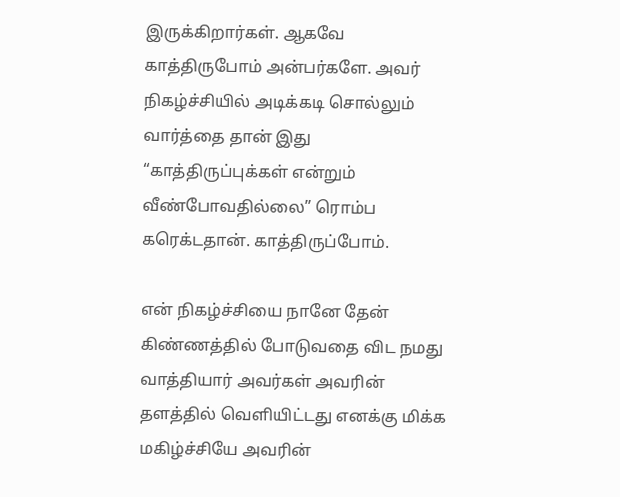இருக்கிறார்கள். ஆகவே காத்திருபோம் அன்பர்களே. அவர் நிகழ்ச்சியில் அடிக்கடி சொல்லும் வார்த்தை தான் இது “காத்திருப்புக்கள் என்றும் வீண்போவதில்லை” ரொம்ப கரெக்டதான். காத்திருப்போம்.

என் நிகழ்ச்சியை நானே தேன் கிண்ணத்தில் போடுவதை விட நமது வாத்தியார் அவர்கள் அவரின் தளத்தில் வெளியிட்டது எனக்கு மிக்க மகிழ்ச்சியே அவரின்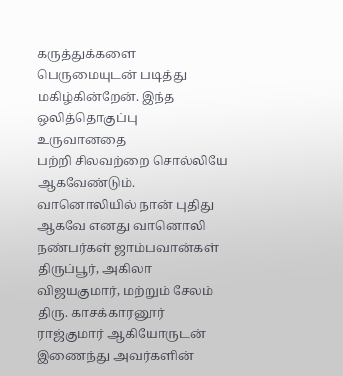கருத்துக்களை பெருமையுடன் படித்து மகிழ்கின்றேன். இந்த ஒலித்தொகுப்பு உருவானதை
பற்றி சிலவற்றை சொல்லியே ஆகவேண்டும். வானொலியில் நான் புதிது ஆகவே எனது வானொலி நண்பர்கள் ஜாம்பவான்கள் திருப்பூர், அகிலா விஜயகுமார், மற்றும் சேலம் திரு. காசக்காரனூர் ராஜ்குமார் ஆகியோருடன் இணைந்து அவர்களின்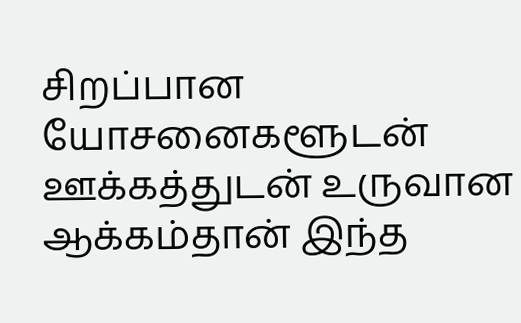சிறப்பான யோசனைகளூடன் ஊக்கத்துடன் உருவான ஆக்கம்தான் இந்த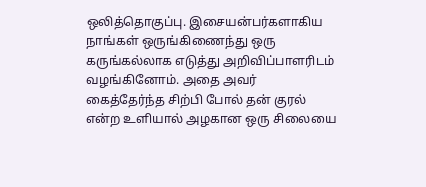ஒலித்தொகுப்பு. இசையன்பர்களாகிய நாங்கள் ஒருங்கிணைந்து ஒரு கருங்கல்லாக எடுத்து அறிவிப்பாளரிடம் வழங்கினோம். அதை அவர் கைத்தேர்ந்த சிற்பி போல் தன் குரல் என்ற உளியால் அழகான ஒரு சிலையை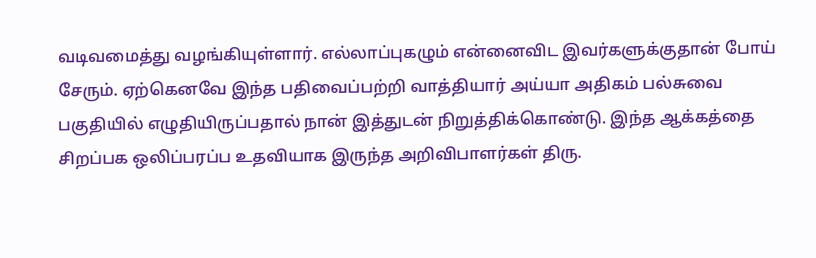வடிவமைத்து வழங்கியுள்ளார். எல்லாப்புகழும் என்னைவிட இவர்களுக்குதான் போய் சேரும். ஏற்கெனவே இந்த பதிவைப்பற்றி வாத்தியார் அய்யா அதிகம் பல்சுவை பகுதியில் எழுதியிருப்பதால் நான் இத்துடன் நிறுத்திக்கொண்டு. இந்த ஆக்கத்தை சிறப்பக ஒலிப்பரப்ப உதவியாக இருந்த அறிவிபாளர்கள் திரு.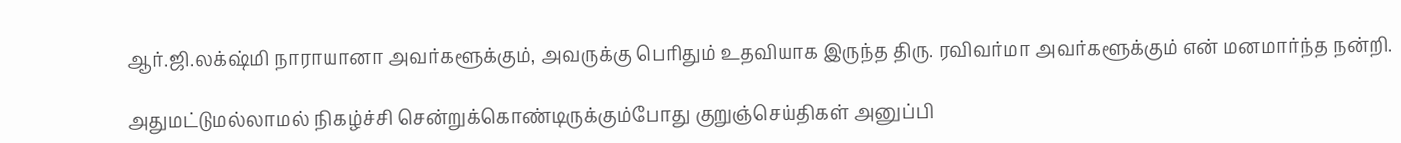ஆர்.ஜி.லக்‌ஷ்மி நாராயானா அவர்களூக்கும், அவருக்கு பெரிதும் உதவியாக இருந்த திரு. ரவிவர்மா அவர்களூக்கும் என் மனமார்ந்த நன்றி.

அதுமட்டுமல்லாமல் நிகழ்ச்சி சென்றுக்கொண்டிருக்கும்போது குறுஞ்செய்திகள் அனுப்பி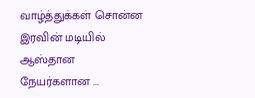வாழ்த்துக்கள் சொன்ன இரவின் மடியில் ஆஸ்தான நேயர்களான ...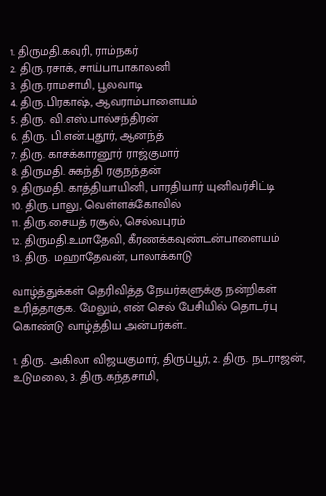1. திருமதி.கவுரி, ராம்நகர்
2. திரு.ரசாக், சாய்பாபாகாலனி
3. திரு.ராமசாமி, பூலவாடி
4. திரு.பிரகாஷ், ஆவராம்பாளையம்
5. திரு. வி.எஸ்.பால்சந்திரன்
6. திரு. பி.என்.புதூர், ஆனந்த்
7. திரு. காசக்காரனூர் ராஜ்குமார்
8. திருமதி. சுகந்தி ரகுநந்தன்
9. திருமதி. காத்தியாயினி, பாரதியார் யுனிவர்சிட்டி
10. திரு.பாலு, வெள்ளக்கோவில்
11. திரு.சையத் ரசூல், செல்வபுரம்
12. திருமதி.உமாதேவி, கீரணக்கவுண்டன்பாளையம்
13. திரு. மஹாதேவன், பாலாக்காடு

வாழ்த்துக்கள் தெரிவித்த நேயர்களுக்கு நன்றிகள் உரித்தாகுக. மேலும், என் செல் பேசியில் தொடர்பு கொண்டு வாழ்த்திய அன்பர்கள்..

1. திரு. அகிலா விஜயகுமார், திருப்பூர், 2. திரு. நடராஜன், உடுமலை, 3. திரு.கந்தசாமி,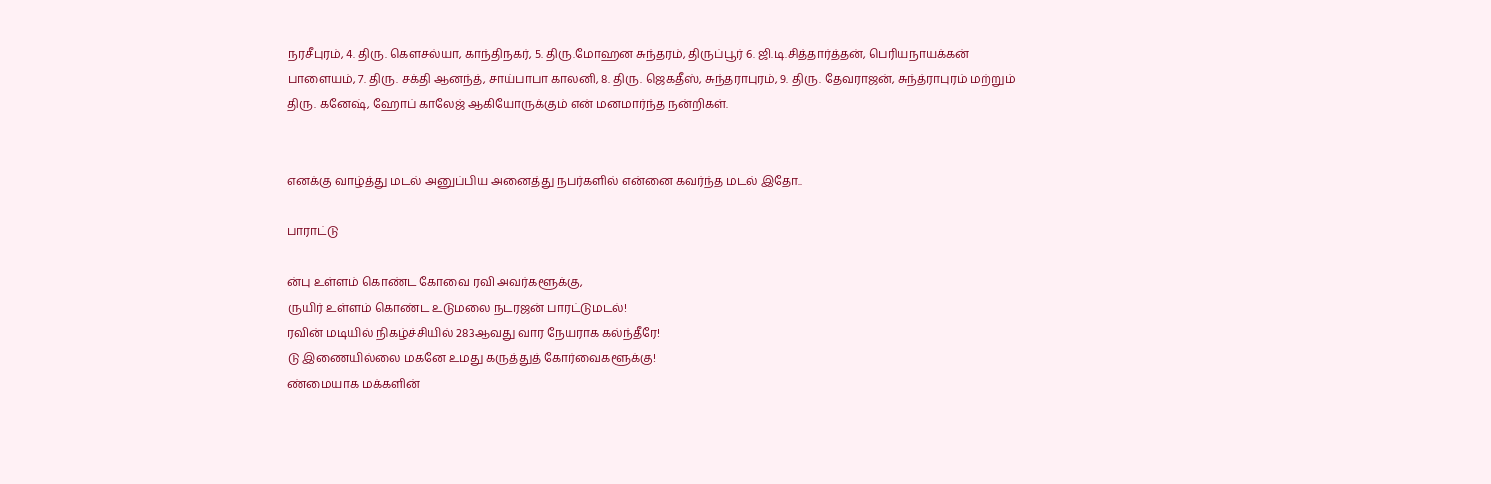நரசீபுரம், 4. திரு. கௌசல்யா, காந்திநகர், 5. திரு.மோஹன சுந்தரம், திருப்பூர் 6. ஜி.டி.சித்தார்த்தன், பெரியநாயக்கன் பாளையம், 7. திரு. சக்தி ஆனந்த், சாய்பாபா காலனி, 8. திரு. ஜெகதீஸ், சுந்தராபுரம், 9. திரு. தேவராஜன், சுந்த்ராபுரம் மற்றும் திரு. கனேஷ், ஹோப் காலேஜ் ஆகியோருக்கும் என் மனமார்ந்த நன்றிகள்.


எனக்கு வாழ்த்து மடல் அனுப்பிய அனைத்து நபர்களில் என்னை கவர்ந்த மடல் இதோ..

பாராட்டு

ன்பு உள்ளம் கொண்ட கோவை ரவி அவர்களூக்கு,
ருயிர் உள்ளம் கொண்ட உடுமலை நடரஜன் பாரட்டுமடல்!
ரவின் மடியில் நிகழ்ச்சியில் 283ஆவது வார நேயராக கல்ந்தீரே!
டு இணையில்லை மகனே உமது கருத்துத் கோர்வைகளூக்கு!
ண்மையாக மக்களின்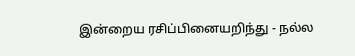இன்றைய ரசிப்பினையறிந்து - நல்ல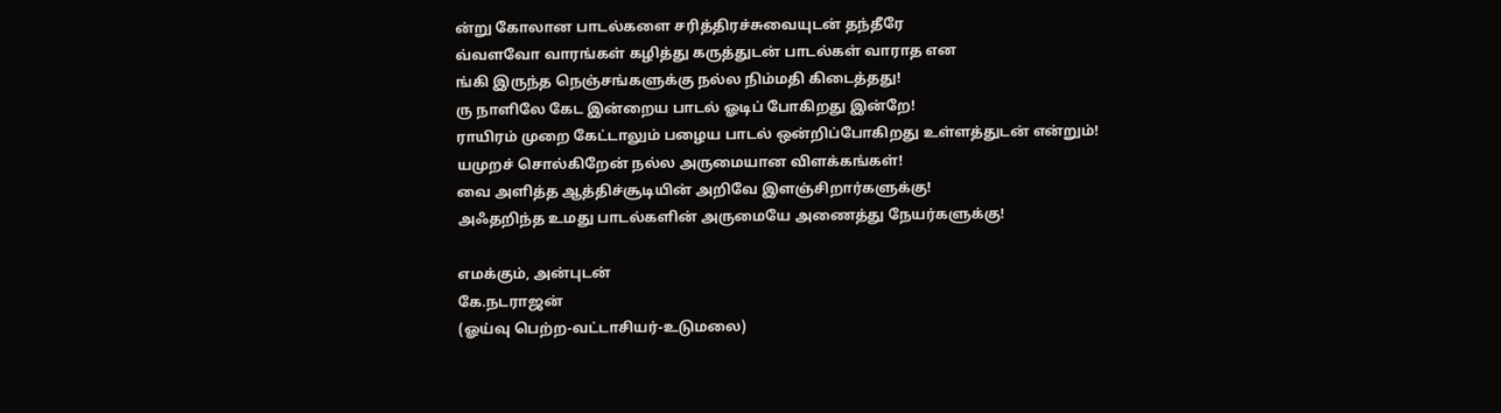ன்று கோலான பாடல்களை சரித்திரச்சுவையுடன் தந்தீரே
வ்வளவோ வாரங்கள் கழித்து கருத்துடன் பாடல்கள் வாராத என
ங்கி இருந்த நெஞ்சங்களுக்கு நல்ல நிம்மதி கிடைத்தது!
ரு நாளிலே கேட இன்றைய பாடல் ஓடிப் போகிறது இன்றே!
ராயிரம் முறை கேட்டாலும் பழைய பாடல் ஒன்றிப்போகிறது உள்ளத்துடன் என்றும்!
யமுறச் சொல்கிறேன் நல்ல அருமையான விளக்கங்கள்!
வை அளித்த ஆத்திச்சூடியின் அறிவே இளஞ்சிறார்களுக்கு!
அஃதறிந்த உமது பாடல்களின் அருமையே அணைத்து நேயர்களுக்கு!

எமக்கும், அன்புடன்
கே.நடராஜன்
(ஓய்வு பெற்ற-வட்டாசியர்-உடுமலை)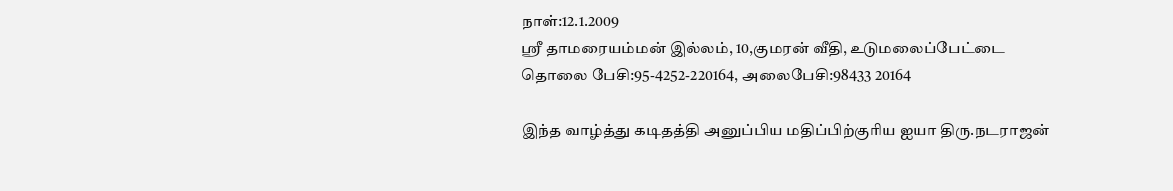நாள்:12.1.2009
ஸ்ரீ தாமரையம்மன் இல்லம், 10,குமரன் வீதி, உடுமலைப்பேட்டை
தொலை பேசி:95-4252-220164, அலைபேசி:98433 20164

இந்த வாழ்த்து கடிதத்தி அனுப்பிய மதிப்பிற்குரிய ஐயா திரு.நடராஜன்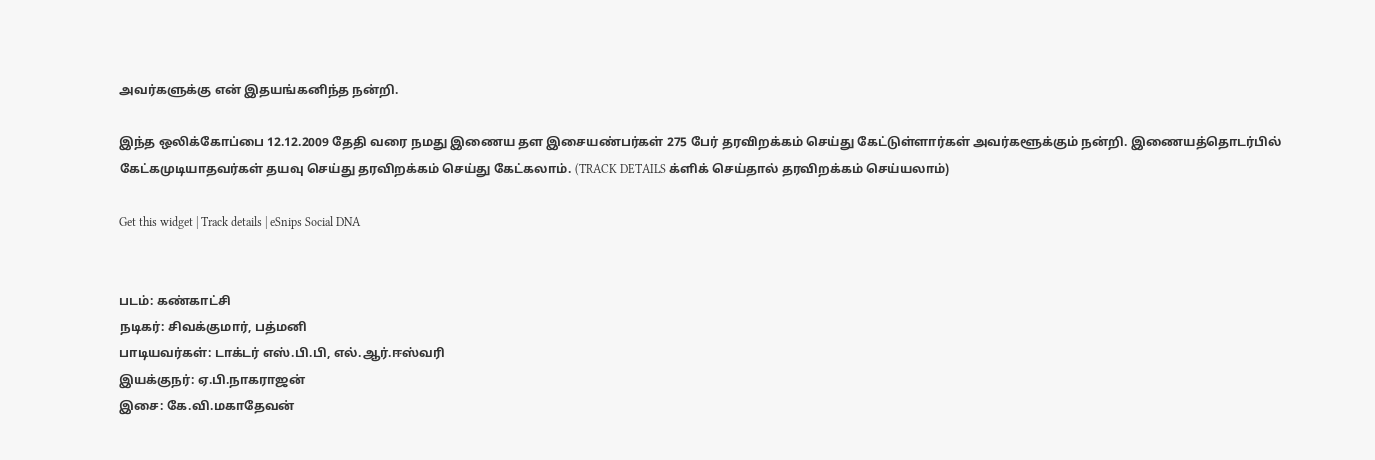அவர்களுக்கு என் இதயங்கனிந்த நன்றி.

இந்த ஒலிக்கோப்பை 12.12.2009 தேதி வரை நமது இணைய தள இசையண்பர்கள் 275 பேர் தரவிறக்கம் செய்து கேட்டுள்ளார்கள் அவர்களூக்கும் நன்றி. இணையத்தொடர்பில் கேட்கமுடியாதவர்கள் தயவு செய்து தரவிறக்கம் செய்து கேட்கலாம். (TRACK DETAILS க்ளிக் செய்தால் தரவிறக்கம் செய்யலாம்)

Get this widget | Track details | eSnips Social DNA


படம்: கண்காட்சி
நடிகர்: சிவக்குமார், பத்மனி
பாடியவர்கள்: டாக்டர் எஸ்.பி.பி, எல்.ஆர்.ஈஸ்வரி
இயக்குநர்: ஏ.பி.நாகராஜன்
இசை: கே.வி.மகாதேவன்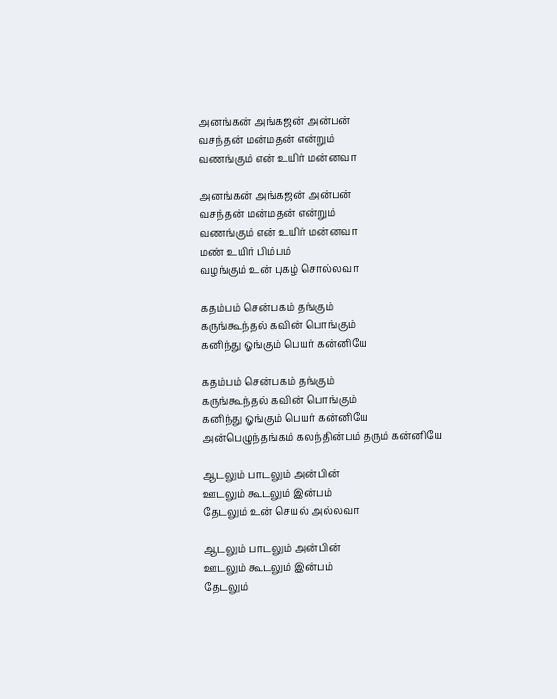அனங்கன் அங்கஜன் அன்பன்
வசந்தன் மன்மதன் என்றும்
வணங்கும் என் உயிர் மன்னவா

அனங்கன் அங்கஜன் அன்பன்
வசந்தன் மன்மதன் என்றும்
வணங்கும் என் உயிர் மன்னவா
மண் உயிர் பிம்பம்
வழங்கும் உன் புகழ் சொல்லவா

கதம்பம் சென்பகம் தங்கும்
கருங்கூந்தல் கவின் பொங்கும்
கனிந்து ஓங்கும் பெயர் கன்னியே

கதம்பம் சென்பகம் தங்கும்
கருங்கூந்தல் கவின் பொங்கும்
கனிந்து ஓங்கும் பெயர் கன்னியே
அன்பெழுந்தங்கம் கலந்தின்பம் தரும் கன்னியே

ஆடலும் பாடலும் அன்பின்
ஊடலும் கூடலும் இன்பம்
தேடலும் உன் செயல் அல்லவா

ஆடலும் பாடலும் அன்பின்
ஊடலும் கூடலும் இன்பம்
தேடலும்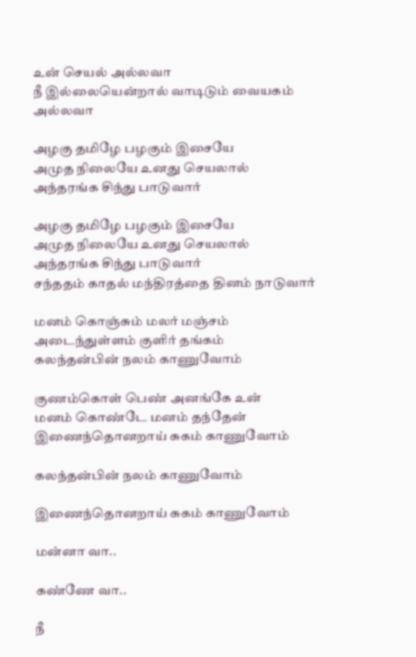உன் செயல் அல்லவா
நீ இல்லையென்றால் வாடிடும் வையகம் அல்லவா

அழகு தமிழே பழகும் இசையே
அமுத நிலையே உனது செயலால்
அந்தரங்க சிந்து பாடுவார்

அழகு தமிழே பழகும் இசையே
அமுத நிலையே உனது செயலால்
அந்தரங்க சிந்து பாடுவார்
சந்ததம் காதல் மந்திரத்தை தினம் நாடுவார்

மனம் கொஞ்சும் மலர் மஞ்சம்
அடைந்துள்ளம் குளிர் தங்கம்
கலந்தன்பின் நலம் காணுவோம்

குணம்கொள் பெண் அனங்கே உன்
மனம் கொண்டே மனம் தந்தேன்
இணைந்தொனறாய் சுகம் காணுவோம்

கலந்தன்பின் நலம் காணுவோம்

இணைந்தொனறாய் சுகம் காணுவோம்

மன்னா வா..

கண்ணே வா..

நீ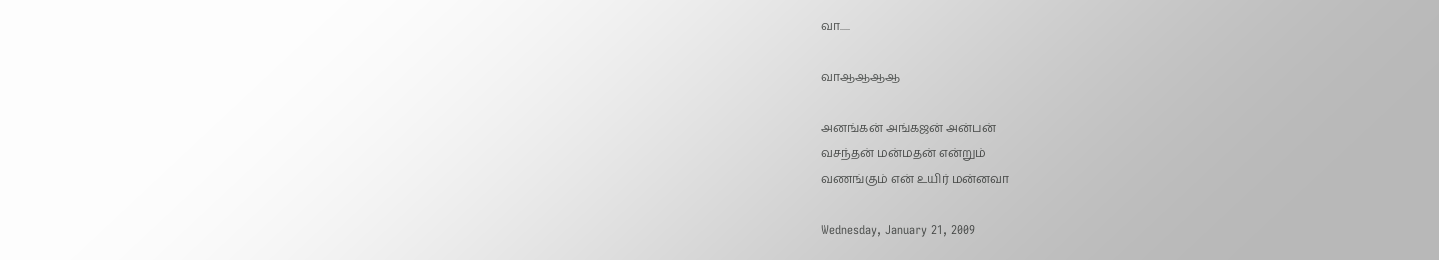வா.....

வாஆஆஆஆ

அனங்கன் அங்கஜன் அன்பன்
வசந்தன் மன்மதன் என்றும்
வணங்கும் என் உயிர் மன்னவா

Wednesday, January 21, 2009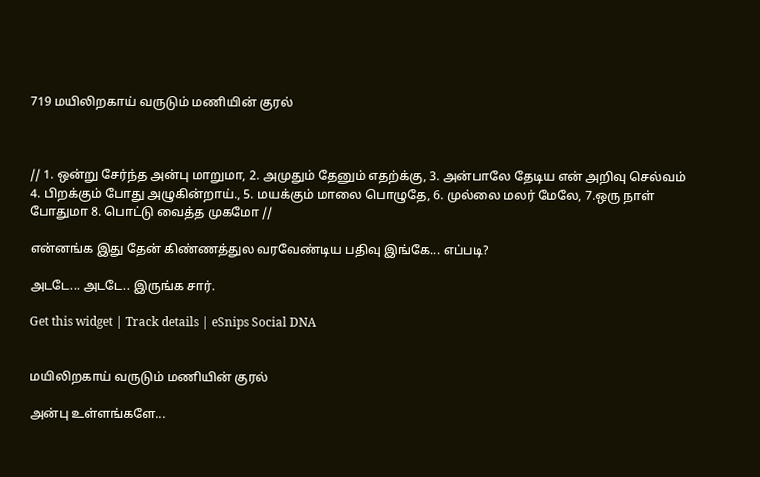719 மயிலிறகாய் வருடும் மணியின் குரல்



// 1. ஒன்று சேர்ந்த அன்பு மாறுமா, 2. அமுதும் தேனும் எதற்க்கு, 3. அன்பாலே தேடிய என் அறிவு செல்வம் 4. பிறக்கும் போது அழுகின்றாய்., 5. மயக்கும் மாலை பொழுதே, 6. முல்லை மலர் மேலே, 7.ஒரு நாள் போதுமா 8. பொட்டு வைத்த முகமோ //

என்னங்க இது தேன் கிண்ணத்துல வரவேண்டிய பதிவு இங்கே... எப்படி?

அடடே... அடடே.. இருங்க சார்.

Get this widget | Track details | eSnips Social DNA


மயிலிறகாய் வருடும் மணியின் குரல்

அன்பு உள்ளங்களே...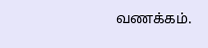வணக்கம்.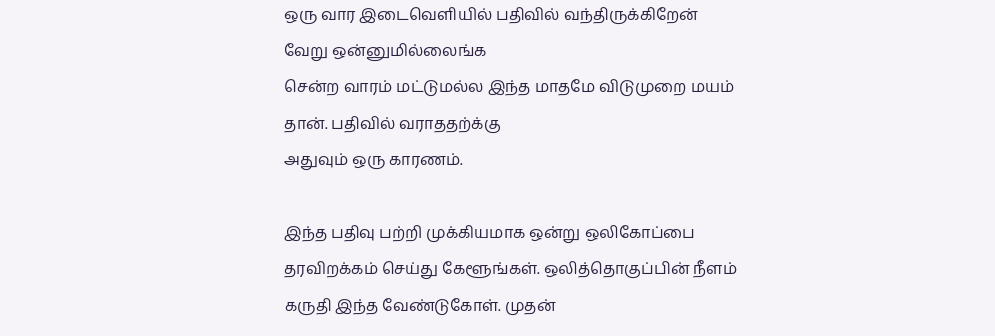ஒரு வார இடைவெளியில் பதிவில் வந்திருக்கிறேன் வேறு ஒன்னுமில்லைங்க
சென்ற வாரம் மட்டுமல்ல இந்த மாதமே விடுமுறை மயம் தான். பதிவில் வராததற்க்கு
அதுவும் ஒரு காரணம்.

இந்த பதிவு பற்றி முக்கியமாக ஒன்று ஒலிகோப்பை தரவிறக்கம் செய்து கேளூங்கள். ஒலித்தொகுப்பின் நீளம் கருதி இந்த வேண்டுகோள். முதன்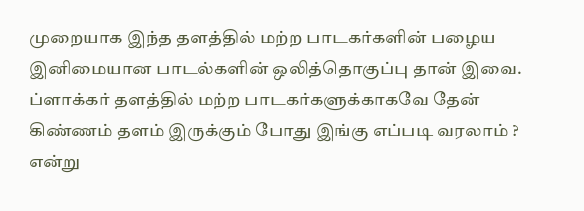முறையாக இந்த தளத்தில் மற்ற பாடகர்களின் பழைய இனிமையான பாடல்களின் ஒலித்தொகுப்பு தான் இவை. ப்ளாக்கர் தளத்தில் மற்ற பாடகர்களுக்காகவே தேன் கிண்ணம் தளம் இருக்கும் போது இங்கு எப்படி வரலாம் ? என்று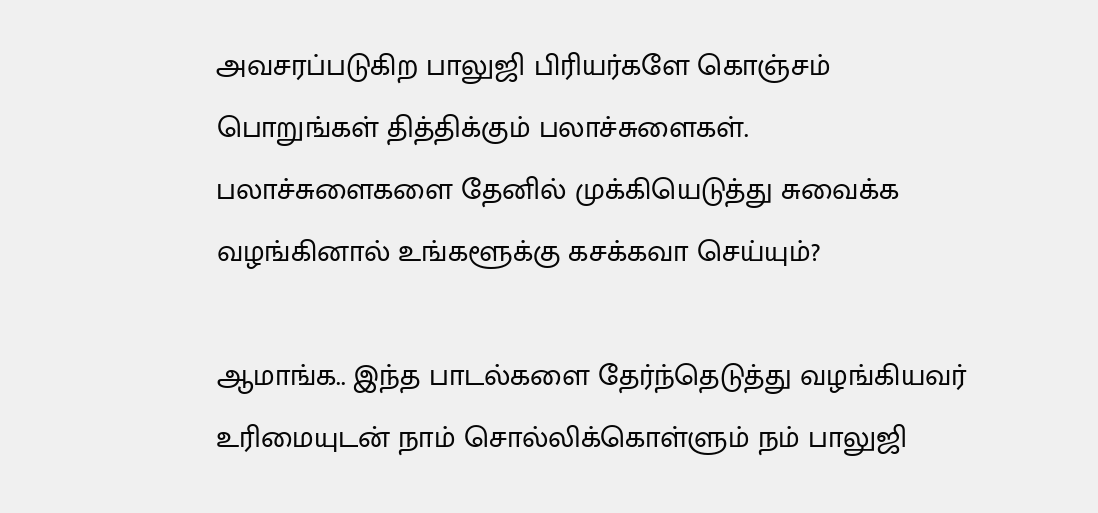அவசரப்படுகிற பாலுஜி பிரியர்களே கொஞ்சம் பொறுங்கள் தித்திக்கும் பலாச்சுளைகள். பலாச்சுளைகளை தேனில் முக்கியெடுத்து சுவைக்க வழங்கினால் உங்களூக்கு கசக்கவா செய்யும்?

ஆமாங்க.. இந்த பாடல்களை தேர்ந்தெடுத்து வழங்கியவர் உரிமையுடன் நாம் சொல்லிக்கொள்ளும் நம் பாலுஜி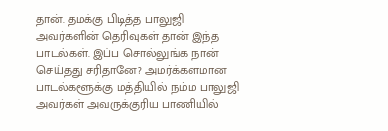தான். தமக்கு பிடித்த பாலுஜி அவர்களின் தெரிவுகள் தான் இந்த பாடல்கள். இப்ப சொல்லுங்க நான் செய்தது சரிதானே? அமர்க்களமான பாடல்களூக்கு மத்தியில் நம்ம பாலுஜி அவர்கள் அவருக்குரிய பாணியில்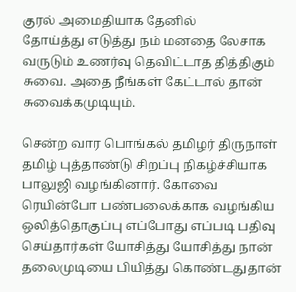குரல் அமைதியாக தேனில்
தோய்த்து எடுத்து நம் மனதை லேசாக வருடும் உணர்வு தெவிட்டாத தித்திகும் சுவை. அதை நீங்கள் கேட்டால் தான் சுவைக்கமுடியும்.

சென்ற வார பொங்கல் தமிழர் திருநாள் தமிழ் புத்தாண்டு சிறப்பு நிகழ்ச்சியாக பாலுஜி வழங்கினார். கோவை ரெயின்போ பண்பலைக்காக வழங்கிய ஒலித்தொகுப்பு எப்போது எப்படி பதிவு செய்தார்கள் யோசித்து யோசித்து நான் தலைமுடியை பியித்து கொண்டதுதான்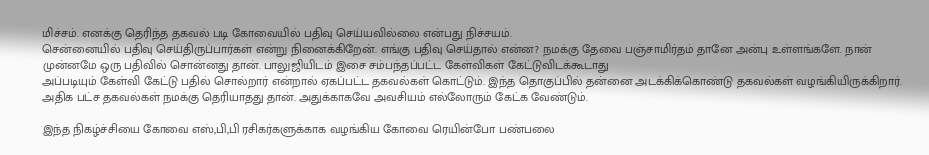மிச்சம். எனக்கு தெரிந்த தகவல் படி கோவையில் பதிவு செய்யவில்லை என்பது நிச்சயம்.
சென்னையில் பதிவு செய்திருப்பார்கள் என்று நினைக்கிறேன். எங்கு பதிவு செய்தால் என்ன? நமக்கு தேவை பஞ்சாமிர்தம் தானே அன்பு உள்ளங்களே. நான் முன்னமே ஒரு பதிவில் சொன்னது தான். பாலுஜியிடம் இசை சம்பந்தப்பட்ட கேள்விகள் கேட்டுவிடக்கூடாது
அப்படியும் கேள்வி கேட்டு பதில் சொல்றார் என்றால் ஏகப்பட்ட தகவல்கள் கொட்டும். இந்த தொகுப்பில் தன்னை அடக்கிக்கொண்டு தகவல்கள் வழங்கியிருக்கிறார். அதிக பட்ச தகவல்கள் நமக்கு தெரியாதது தான். அதுக்காகவே அவசியம் எல்லோரும் கேட்க வேண்டும்.

இந்த நிகழ்ச்சியை கோவை எஸ்,பி,பி ரசிகர்களுக்காக வழங்கிய கோவை ரெயின்போ பண்பலை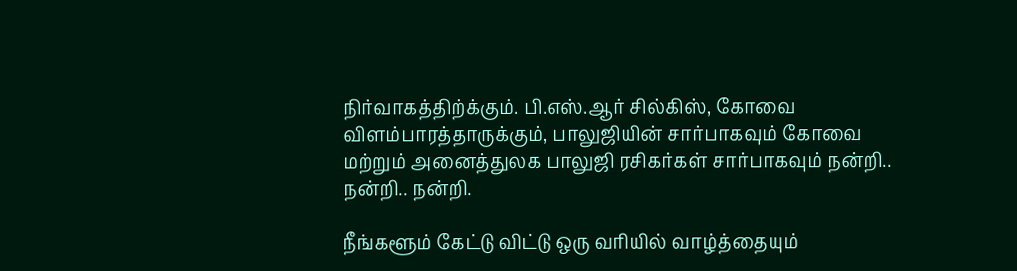நிர்வாகத்திற்க்கும். பி.எஸ்.ஆர் சில்கிஸ், கோவை விளம்பாரத்தாருக்கும், பாலுஜியின் சார்பாகவும் கோவை மற்றும் அனைத்துலக பாலுஜி ரசிகர்கள் சார்பாகவும் நன்றி.. நன்றி.. நன்றி.

நீங்களூம் கேட்டு விட்டு ஒரு வரியில் வாழ்த்தையும்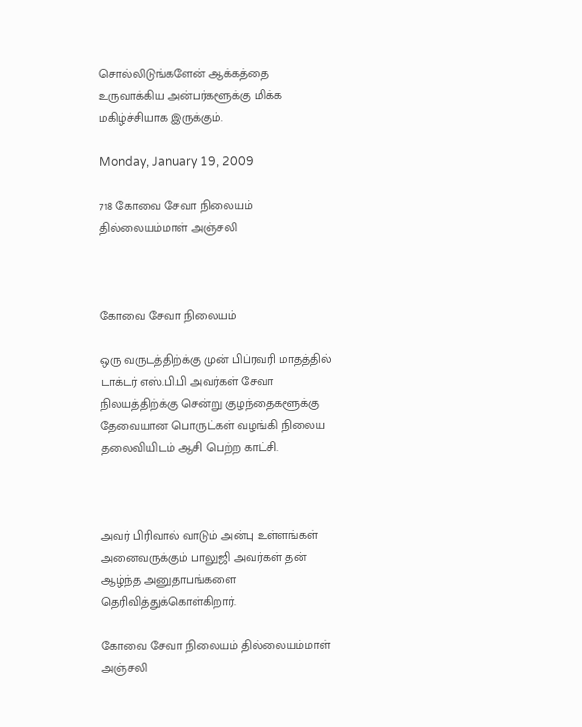சொல்லிடுங்களேன் ஆக்கத்தை உருவாக்கிய அன்பர்களூக்கு மிக்க மகிழ்ச்சியாக இருக்கும்.

Monday, January 19, 2009

718 கோவை சேவா நிலையம் தில்லையம்மாள் அஞ்சலி



கோவை சேவா நிலையம்

ஒரு வருடத்திற்க்கு முன் பிப்ரவரி மாதத்தில் டாக்டர் எஸ்.பி.பி அவர்கள் சேவா நிலயத்திற்க்கு சென்று குழந்தைகளூக்கு தேவையான பொருட்கள் வழங்கி நிலைய தலைவியிடம் ஆசி பெற்ற காட்சி.



அவர் பிரிவால் வாடும் அன்பு உள்ளங்கள் அனைவருக்கும் பாலுஜி அவர்கள் தன் ஆழ்ந்த அனுதாபங்களை தெரிவித்துக்கொள்கிறார்.

கோவை சேவா நிலையம் தில்லையம்மாள் அஞ்சலி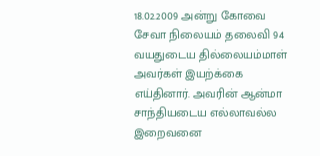18.02.2009 அன்று கோவை சேவா நிலையம் தலைவி 94 வயதுடைய தில்லையம்மாள் அவர்கள் இயற்க்கை எய்தினார். அவரின் ஆன்மா சாந்தியடைய எல்லாவல்ல இறைவனை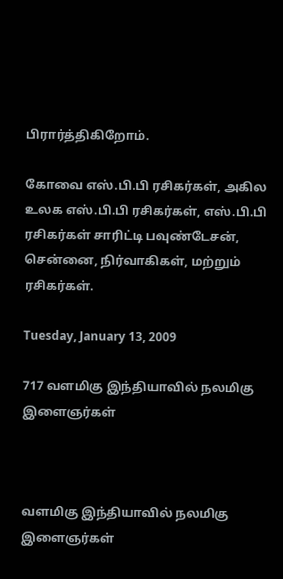பிரார்த்திகிறோம்.

கோவை எஸ்.பி.பி ரசிகர்கள், அகில உலக எஸ்.பி.பி ரசிகர்கள், எஸ்.பி.பி ரசிகர்கள் சாரிட்டி பவுண்டேசன், சென்னை, நிர்வாகிகள், மற்றும் ரசிகர்கள்.

Tuesday, January 13, 2009

717 வளமிகு இந்தியாவில் நலமிகு இளைஞர்கள்



வளமிகு இந்தியாவில் நலமிகு இளைஞர்கள்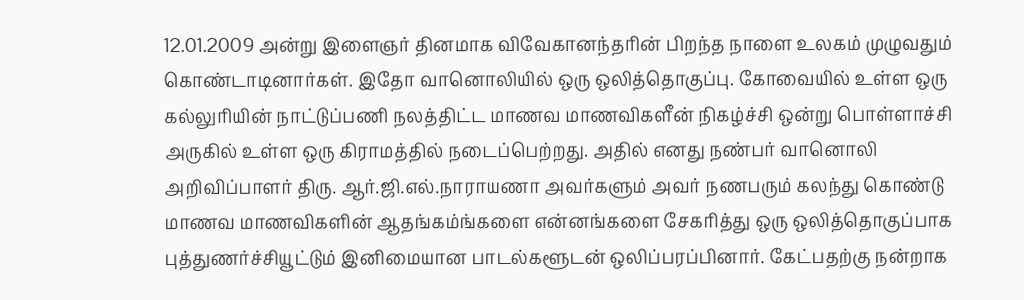12.01.2009 அன்று இளைஞர் தினமாக விவேகானந்தரின் பிறந்த நாளை உலகம் முழுவதும் கொண்டாடினார்கள். இதோ வானொலியில் ஒரு ஒலித்தொகுப்பு. கோவையில் உள்ள ஒரு கல்லுரியின் நாட்டுப்பணி நலத்திட்ட மாணவ மாணவிகளீன் நிகழ்ச்சி ஒன்று பொள்ளாச்சி அருகில் உள்ள ஒரு கிராமத்தில் நடைப்பெற்றது. அதில் எனது நண்பர் வானொலி அறிவிப்பாளர் திரு. ஆர்.ஜி.எல்.நாராயணா அவர்களும் அவர் நணபரும் கலந்து கொண்டு மாணவ மாணவிகளின் ஆதங்கம்ங்களை என்னங்களை சேகரித்து ஒரு ஒலித்தொகுப்பாக புத்துணர்ச்சியூட்டும் இனிமையான பாடல்களூடன் ஒலிப்பரப்பினார். கேட்பதற்கு நன்றாக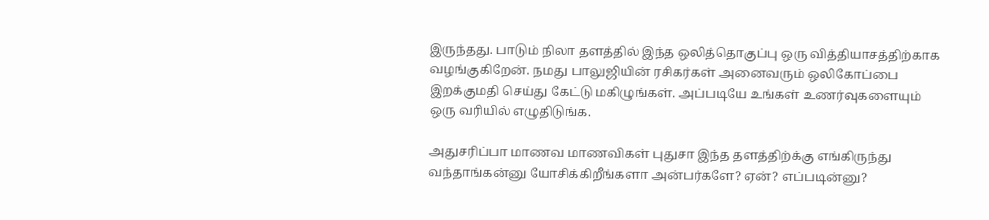இருந்தது. பாடும் நிலா தளத்தில் இந்த ஒலித்தொகுப்பு ஒரு வித்தியாசத்திற்காக வழங்குகிறேன். நமது பாலுஜியின் ரசிகர்கள் அனைவரும் ஒலிகோப்பை இறக்குமதி செய்து கேட்டு மகிழுங்கள். அப்படியே உங்கள் உணர்வுகளையும் ஒரு வரியில் எழுதிடுங்க.

அதுசரிப்பா மாணவ மாணவிகள் புதுசா இந்த தளத்திற்க்கு எங்கிருந்து வந்தாங்கன்னு யோசிக்கிறீங்களா அன்பர்களே? ஏன்? எப்படின்னு?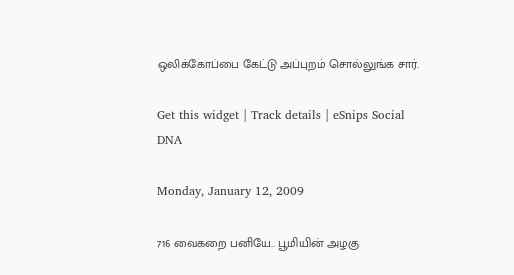ஒலிக்கோப்பை கேட்டு அப்புறம் சொல்லுங்க சார்.

Get this widget | Track details | eSnips Social DNA

Monday, January 12, 2009

716 வைகறை பனியே.. பூமியின் அழகு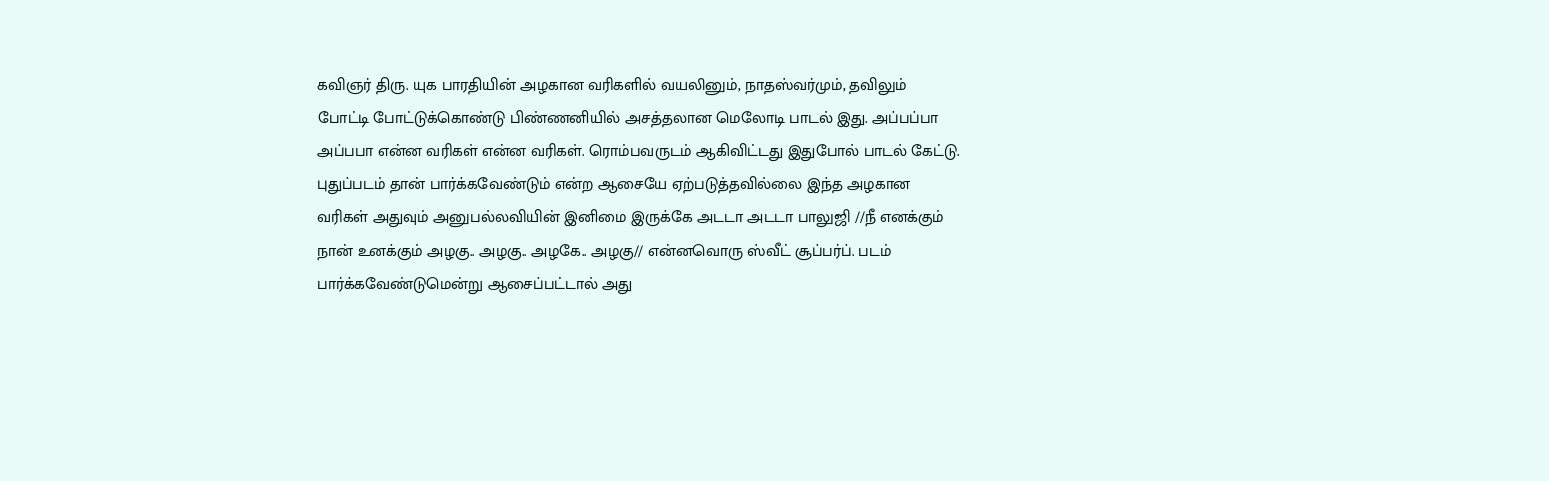கவிஞர் திரு. யுக பாரதியின் அழகான வரிகளில் வயலினும், நாதஸ்வர்மும், தவிலும் போட்டி போட்டுக்கொண்டு பிண்ணனியில் அசத்தலான மெலோடி பாடல் இது. அப்பப்பா அப்பபா என்ன வரிகள் என்ன வரிகள். ரொம்பவருடம் ஆகிவிட்டது இதுபோல் பாடல் கேட்டு. புதுப்படம் தான் பார்க்கவேண்டும் என்ற ஆசையே ஏற்படுத்தவில்லை இந்த அழகான வரிகள் அதுவும் அனுபல்லவியின் இனிமை இருக்கே அடடா அடடா பாலுஜி //நீ எனக்கும் நான் உனக்கும் அழகு.. அழகு.. அழகே.. அழகு// என்னவொரு ஸ்வீட் சூப்பர்ப். படம் பார்க்கவேண்டுமென்று ஆசைப்பட்டால் அது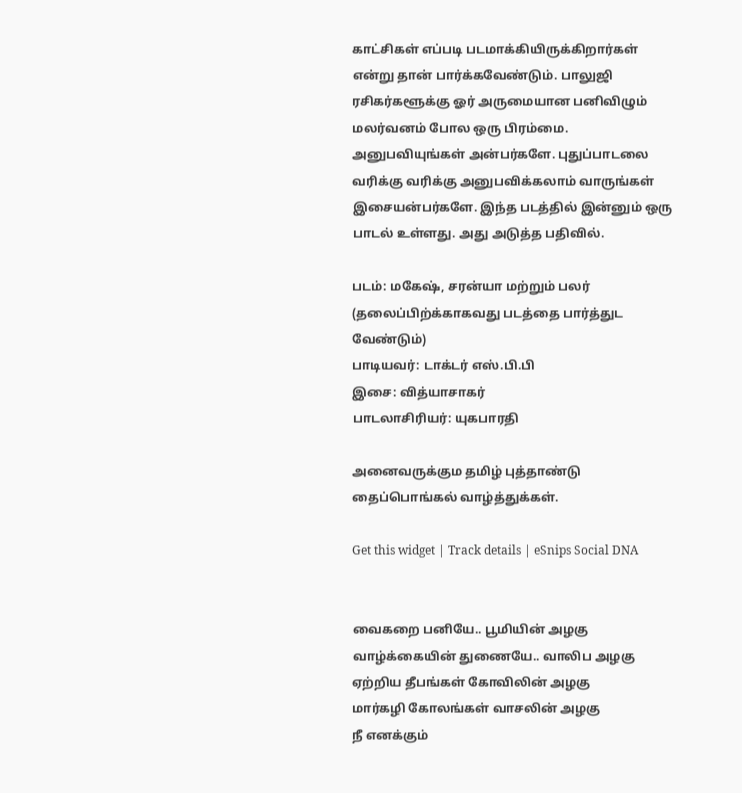காட்சிகள் எப்படி படமாக்கியிருக்கிறார்கள் என்று தான் பார்க்கவேண்டும். பாலுஜி ரசிகர்களூக்கு ஓர் அருமையான பனிவிழும் மலர்வனம் போல ஒரு பிரம்மை. அனுபவியுங்கள் அன்பர்களே. புதுப்பாடலை வரிக்கு வரிக்கு அனுபவிக்கலாம் வாருங்கள் இசையன்பர்களே. இந்த படத்தில் இன்னும் ஒரு பாடல் உள்ளது. அது அடுத்த பதிவில்.

படம்: மகேஷ், சரன்யா மற்றும் பலர் (தலைப்பிற்க்காகவது படத்தை பார்த்துட வேண்டும்)
பாடியவர்: டாக்டர் எஸ்.பி.பி
இசை: வித்யாசாகர்
பாடலாசிரியர்: யுகபாரதி

அனைவருக்கும தமிழ் புத்தாண்டு தைப்பொங்கல் வாழ்த்துக்கள்.

Get this widget | Track details | eSnips Social DNA


வைகறை பனியே.. பூமியின் அழகு
வாழ்க்கையின் துணையே.. வாலிப அழகு
ஏற்றிய தீபங்கள் கோவிலின் அழகு
மார்கழி கோலங்கள் வாசலின் அழகு
நீ எனக்கும்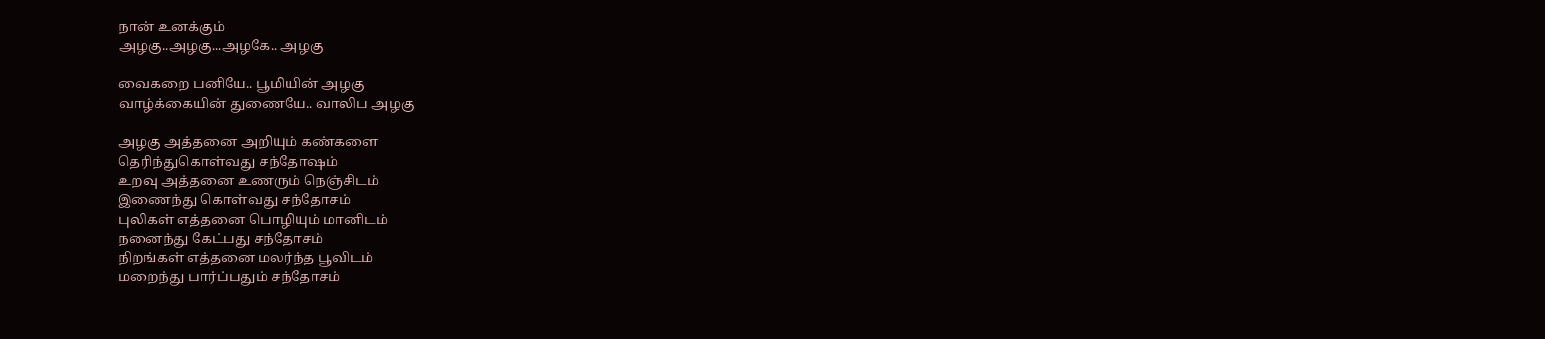நான் உனக்கும்
அழகு..அழகு...அழகே.. அழகு

வைகறை பனியே.. பூமியின் அழகு
வாழ்க்கையின் துணையே.. வாலிப அழகு

அழகு அத்தனை அறியும் கண்களை
தெரிந்துகொள்வது சந்தோஷம்
உறவு அத்தனை உணரும் நெஞ்சிடம்
இணைந்து கொள்வது சந்தோசம்
புலிகள் எத்தனை பொழியும் மானிடம்
நனைந்து கேட்பது சந்தோசம்
நிறங்கள் எத்தனை மலர்ந்த பூவிடம்
மறைந்து பார்ப்பதும் சந்தோசம்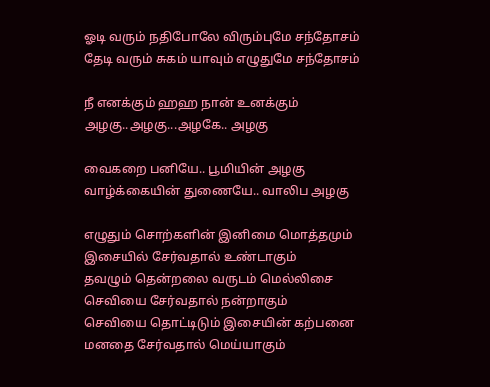ஓடி வரும் நதிபோலே விரும்புமே சந்தோசம்
தேடி வரும் சுகம் யாவும் எழுதுமே சந்தோசம்

நீ எனக்கும் ஹஹ நான் உனக்கும்
அழகு..அழகு...அழகே.. அழகு

வைகறை பனியே.. பூமியின் அழகு
வாழ்க்கையின் துணையே.. வாலிப அழகு

எழுதும் சொற்களின் இனிமை மொத்தமும்
இசையில் சேர்வதால் உண்டாகும்
தவழும் தென்றலை வருடம் மெல்லிசை
செவியை சேர்வதால் நன்றாகும்
செவியை தொட்டிடும் இசையின் கற்பனை
மனதை சேர்வதால் மெய்யாகும்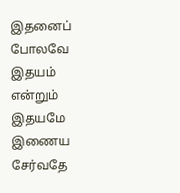இதனைப் போலவே இதயம் என்றும் இதயமே
இணைய சேர்வதே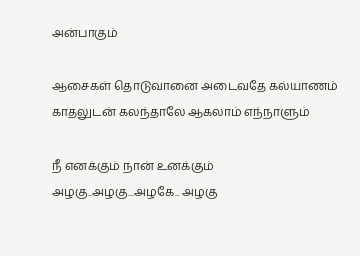அன்பாகும்

ஆசைகள் தொடுவானை அடைவதே கல்யாணம்
காதலுடன் கலந்தாலே ஆகலாம் எந்நாளும்

நீ எனக்கும் நான் உனக்கும்
அழகு..அழகு...அழகே.. அழகு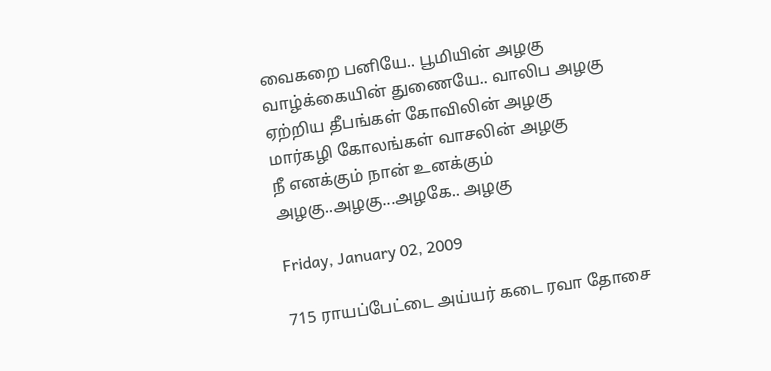வைகறை பனியே.. பூமியின் அழகு
வாழ்க்கையின் துணையே.. வாலிப அழகு
ஏற்றிய தீபங்கள் கோவிலின் அழகு
மார்கழி கோலங்கள் வாசலின் அழகு
நீ எனக்கும் நான் உனக்கும்
அழகு..அழகு...அழகே.. அழகு

Friday, January 02, 2009

715 ராயப்பேட்டை அய்யர் கடை ரவா தோசை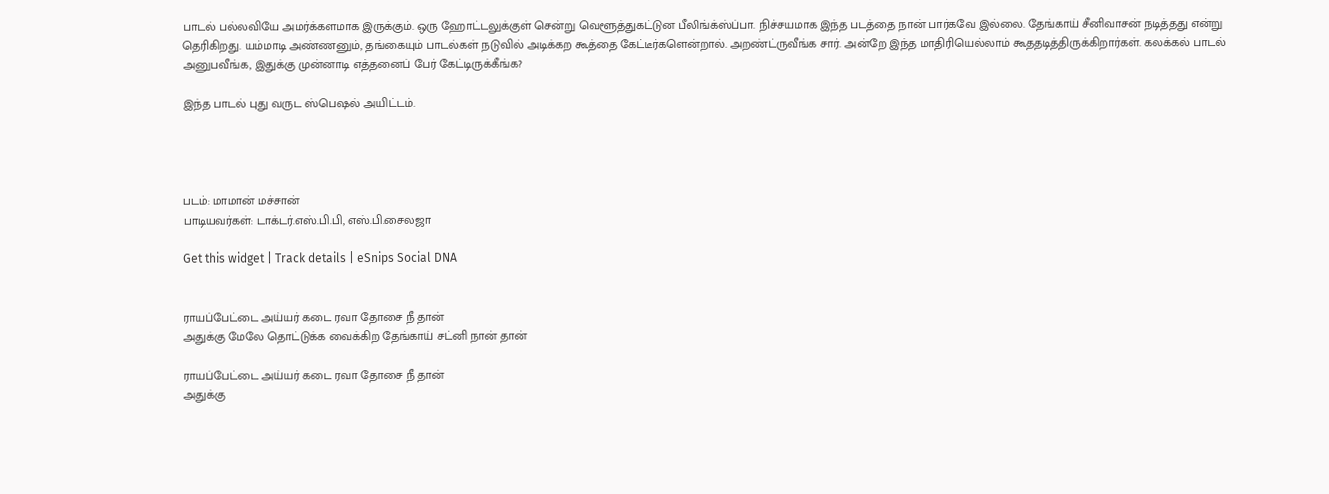பாடல் பல்லவியே அமர்க்களமாக இருக்கும். ஒரு ஹோட்டலுக்குள் சென்று வெளூத்துகட்டுன பீலிங்க்ஸ்ப்பா. நிச்சயமாக இந்த படத்தை நான் பார்கவே இல்லை. தேங்காய் சீனிவாசன் நடித்தது என்று தெரிகிறது. யம்மாடி அண்ணனும், தங்கையும் பாடல்கள் நடுவில் அடிக்கற கூத்தை கேட்டீர்களென்றால். அறண்ட்ருவீங்க சார். அன்றே இந்த மாதிரியெல்லாம் கூததடித்திருக்கிறார்கள். கலக்கல் பாடல் அனுபவீங்க, இதுக்கு முன்னாடி எத்தனைப் பேர் கேட்டிருக்கீங்க?

இந்த பாடல் புது வருட ஸ்பெஷல் அயிட்டம்.




படம்: மாமான் மச்சான்
பாடியவர்கள்: டாக்டர்.எஸ்.பி.பி, எஸ்.பி.சைலஜா

Get this widget | Track details | eSnips Social DNA


ராயப்பேட்டை அய்யர் கடை ரவா தோசை நீ தான்
அதுக்கு மேலே தொட்டுக்க வைக்கிற தேங்காய் சட்னி நான் தான்

ராயப்பேட்டை அய்யர் கடை ரவா தோசை நீ தான்
அதுக்கு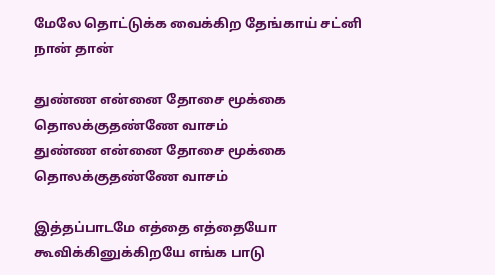மேலே தொட்டுக்க வைக்கிற தேங்காய் சட்னி நான் தான்

துண்ண என்னை தோசை மூக்கை தொலக்குதண்ணே வாசம்
துண்ண என்னை தோசை மூக்கை தொலக்குதண்ணே வாசம்

இத்தப்பாடமே எத்தை எத்தையோ கூவிக்கினுக்கிறயே எங்க பாடு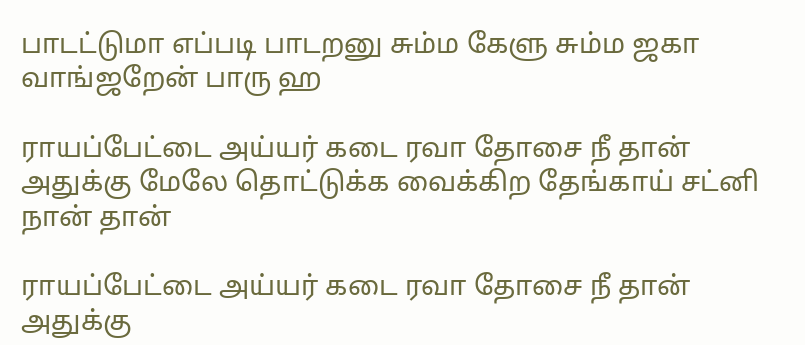பாடட்டுமா எப்படி பாடறனு சும்ம கேளு சும்ம ஜகா வாங்ஜறேன் பாரு ஹ

ராயப்பேட்டை அய்யர் கடை ரவா தோசை நீ தான்
அதுக்கு மேலே தொட்டுக்க வைக்கிற தேங்காய் சட்னி நான் தான்

ராயப்பேட்டை அய்யர் கடை ரவா தோசை நீ தான்
அதுக்கு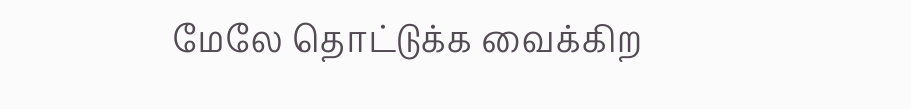மேலே தொட்டுக்க வைக்கிற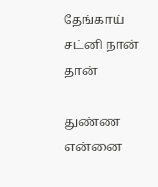தேங்காய் சட்னி நான் தான்

துண்ண என்னை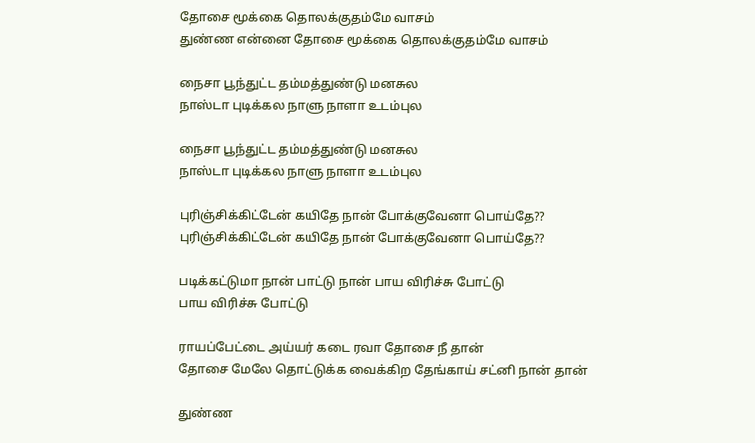தோசை மூக்கை தொலக்குதம்மே வாசம்
துண்ண என்னை தோசை மூக்கை தொலக்குதம்மே வாசம்

நைசா பூந்துட்ட தம்மத்துண்டு மனசுல
நாஸ்டா புடிக்கல நாளு நாளா உடம்புல

நைசா பூந்துட்ட தம்மத்துண்டு மனசுல
நாஸ்டா புடிக்கல நாளு நாளா உடம்புல

புரிஞ்சிக்கிட்டேன் கயிதே நான் போக்குவேனா பொய்தே??
புரிஞ்சிக்கிட்டேன் கயிதே நான் போக்குவேனா பொய்தே??

படிக்கட்டுமா நான் பாட்டு நான் பாய விரிச்சு போட்டு
பாய விரிச்சு போட்டு

ராயப்பேட்டை அய்யர் கடை ரவா தோசை நீ தான்
தோசை மேலே தொட்டுக்க வைக்கிற தேங்காய் சட்னி நான் தான்

துண்ண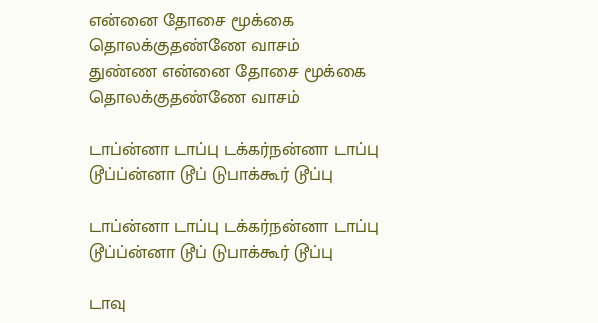என்னை தோசை மூக்கை தொலக்குதண்ணே வாசம்
துண்ண என்னை தோசை மூக்கை தொலக்குதண்ணே வாசம்

டாப்ன்னா டாப்பு டக்கர்நன்னா டாப்பு
டூப்ப்ன்னா டூப் டுபாக்கூர் டூப்பு

டாப்ன்னா டாப்பு டக்கர்நன்னா டாப்பு
டூப்ப்ன்னா டூப் டுபாக்கூர் டூப்பு

டாவு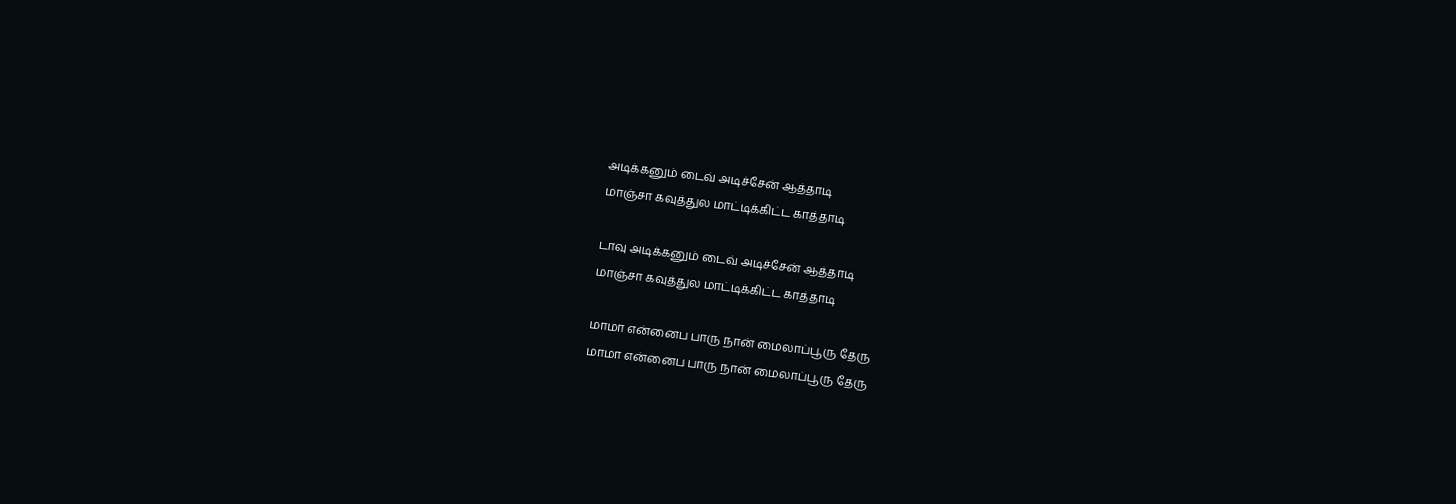அடிக்கனும் டைவ் அடிச்சேன் ஆத்தாடி
மாஞ்சா கவுத்துல மாட்டிக்கிட்ட காத்தாடி

டாவு அடிக்கனும் டைவ் அடிச்சேன் ஆத்தாடி
மாஞ்சா கவுத்துல மாட்டிக்கிட்ட காத்தாடி

மாமா என்னைப பாரு நான் மைலாப்பூரு தேரு
மாமா என்னைப பாரு நான் மைலாப்பூரு தேரு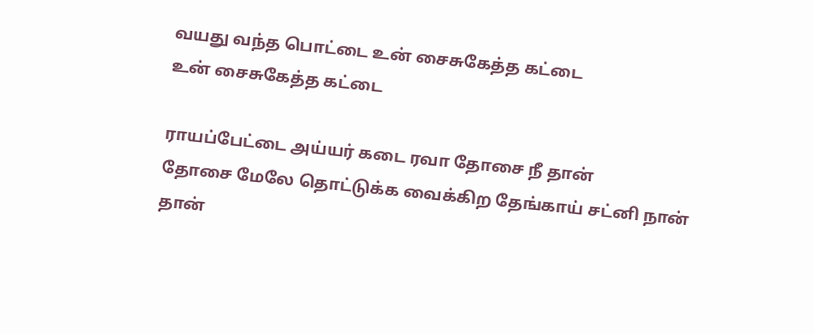வயது வந்த பொட்டை உன் சைசுகேத்த கட்டை
உன் சைசுகேத்த கட்டை

ராயப்பேட்டை அய்யர் கடை ரவா தோசை நீ தான்
தோசை மேலே தொட்டுக்க வைக்கிற தேங்காய் சட்னி நான் தான்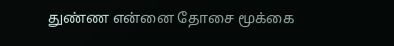துண்ண என்னை தோசை மூக்கை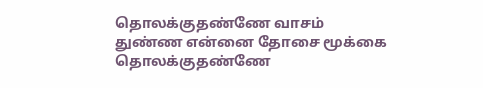தொலக்குதண்ணே வாசம்
துண்ண என்னை தோசை மூக்கை தொலக்குதண்ணே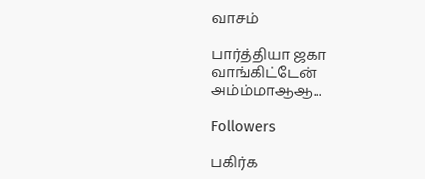வாசம்

பார்த்தியா ஜகா வாங்கிட்டேன் அம்ம்மாஆஆ...

Followers

பகிர்க